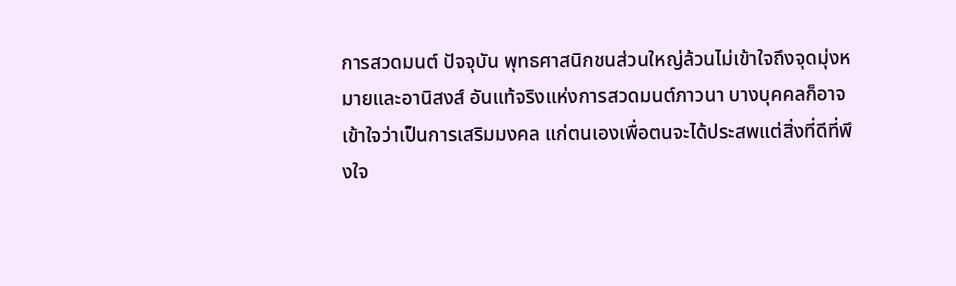การสวดมนต์ ปัจจุบัน พุทธศาสนิกชนส่วนใหญ่ล้วนไม่เข้าใจถึงจุดมุ่งหมายและอานิสงส์ อันแท้จริงแห่งการสวดมนต์ภาวนา บางบุคคลก็อาจเข้าใจว่าเป็นการเสริมมงคล แก่ตนเองเพื่อตนจะได้ประสพแต่สิ่งที่ดีที่พึงใจ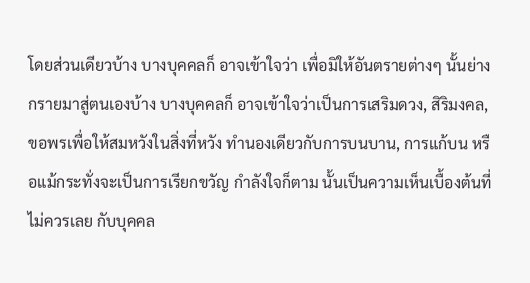โดยส่วนเดียวบ้าง บางบุคคลก็ อาจเข้าใจว่า เพื่อมิให้อันตรายต่างๆ นั้นย่างกรายมาสู่ตนเองบ้าง บางบุคคลก็ อาจเข้าใจว่าเป็นการเสริมดวง, สิริมงคล, ขอพรเพื่อให้สมหวังในสิ่งที่หวัง ทำนองเดียวกับการบนบาน, การแก้บน หรือแม้กระทั่งจะเป็นการเรียกขวัญ กำลังใจก็ตาม นั้นเป็นความเห็นเบื้องต้นที่ไม่ควรเลย กับบุคคล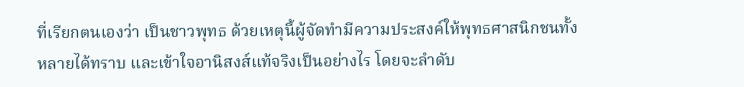ที่เรียกตนเองว่า เป็นชาวพุทธ ด้วยเหตุนี้ผู้จัดทำมีความประสงค์ให้พุทธศาสนิกชนทั้งหลายได้ทราบ และเข้าใจอานิสงส์แท้จริงเป็นอย่างไร โดยจะลำดับ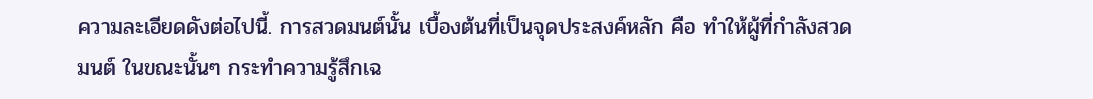ความละเอียดดังต่อไปนี้. การสวดมนต์นั้น เบื้องต้นที่เป็นจุดประสงค์หลัก คือ ทำให้ผู้ที่กำลังสวดมนต์ ในขณะนั้นๆ กระทำความรู้สึกเฉ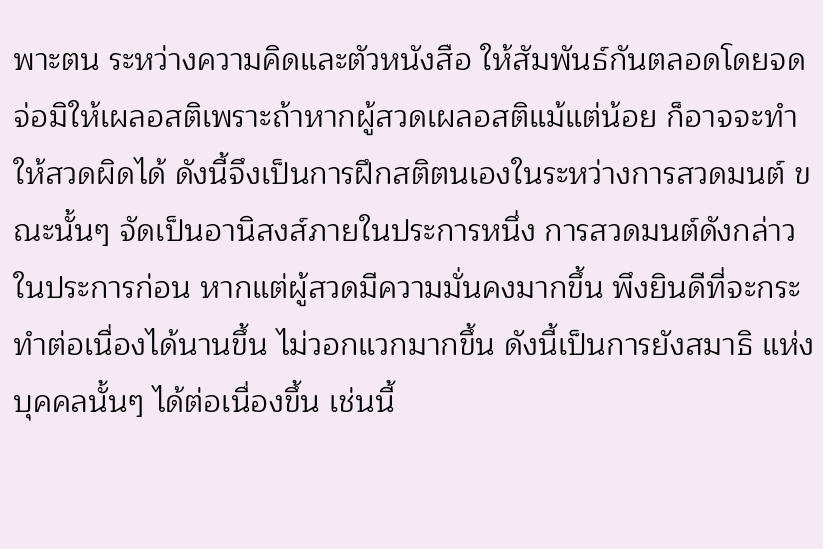พาะตน ระหว่างความคิดและตัวหนังสือ ให้สัมพันธ์กันตลอดโดยจดจ่อมิให้เผลอสติเพราะถ้าหากผู้สวดเผลอสติแม้แต่น้อย ก็อาจจะทำให้สวดผิดได้ ดังนี้จึงเป็นการฝึกสติตนเองในระหว่างการสวดมนต์ ขณะนั้นๆ จัดเป็นอานิสงส์ภายในประการหนึ่ง การสวดมนต์ดังกล่าวในประการก่อน หากแต่ผู้สวดมีความมั่นคงมากขึ้น พึงยินดีที่จะกระทำต่อเนื่องได้นานขึ้น ไม่วอกแวกมากขึ้น ดังนี้เป็นการยังสมาธิ แห่งบุคคลนั้นๆ ได้ต่อเนื่องขึ้น เช่นนี้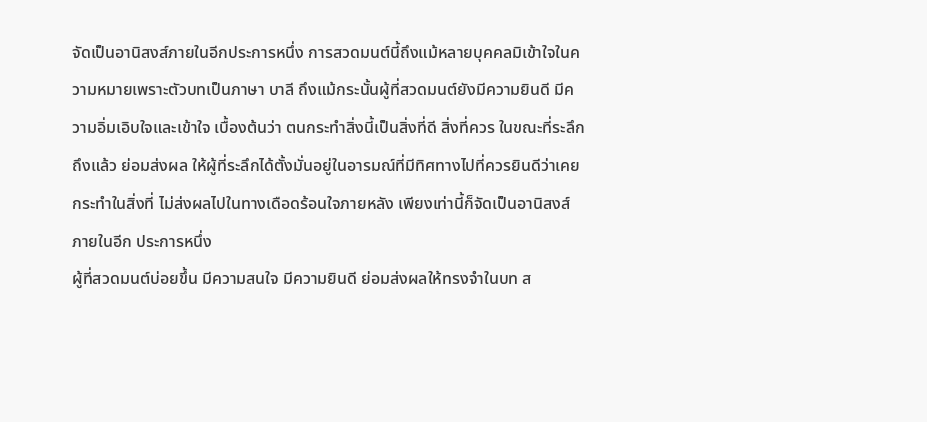จัดเป็นอานิสงส์ภายในอีกประการหนึ่ง การสวดมนต์นี้ถึงแม้หลายบุคคลมิเข้าใจในความหมายเพราะตัวบทเป็นภาษา บาลี ถึงแม้กระนั้นผู้ที่สวดมนต์ยังมีความยินดี มีความอิ่มเอิบใจและเข้าใจ เบื้องต้นว่า ตนกระทำสิ่งนี้เป็นสิ่งที่ดี สิ่งที่ควร ในขณะที่ระลึกถึงแล้ว ย่อมส่งผล ให้ผู้ที่ระลึกได้ตั้งมั่นอยู่ในอารมณ์ที่มีทิศทางไปที่ควรยินดีว่าเคยกระทำในสิ่งที่ ไม่ส่งผลไปในทางเดือดร้อนใจภายหลัง เพียงเท่านี้ก็จัดเป็นอานิสงส์ภายในอีก ประการหนึ่ง
ผู้ที่สวดมนต์บ่อยขึ้น มีความสนใจ มีความยินดี ย่อมส่งผลให้ทรงจำในบท ส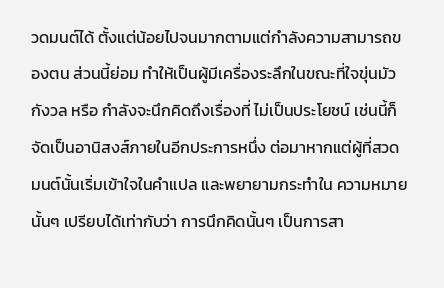วดมนต์ได้ ตั้งแต่น้อยไปจนมากตามแต่กำลังความสามารถของตน ส่วนนี้ย่อม ทำให้เป็นผู้มีเครื่องระลึกในขณะที่ใจขุ่นมัว กังวล หรือ กำลังจะนึกคิดถึงเรื่องที่ ไม่เป็นประโยชน์ เช่นนี้ก็จัดเป็นอานิสงส์ภายในอีกประการหนึ่ง ต่อมาหากแต่ผู้ที่สวดมนต์นั้นเริ่มเข้าใจในคำแปล และพยายามกระทำใน ความหมายนั้นๆ เปรียบได้เท่ากับว่า การนึกคิดนั้นๆ เป็นการสา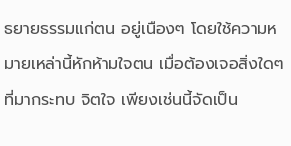ธยายธรรมแก่ตน อยู่เนืองๆ โดยใช้ความหมายเหล่านี้หักห้ามใจตน เมื่อต้องเจอสิ่งใดๆ ที่มากระทบ จิตใจ เพียงเช่นนี้จัดเป็น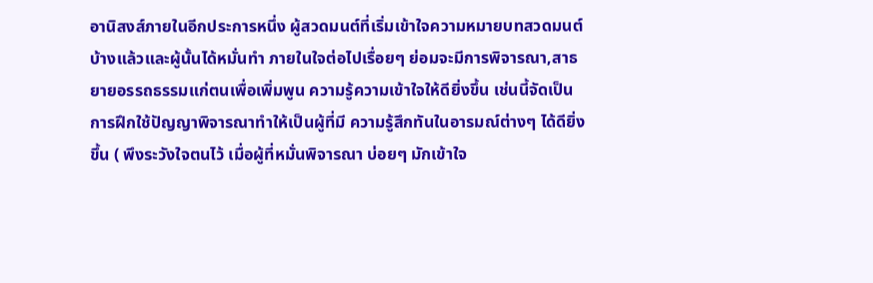อานิสงส์ภายในอีกประการหนึ่ง ผู้สวดมนต์ที่เริ่มเข้าใจความหมายบทสวดมนต์บ้างแล้วและผู้นั้นได้หมั่นทำ ภายในใจต่อไปเรื่อยๆ ย่อมจะมีการพิจารณา,สาธยายอรรถธรรมแก่ตนเพื่อเพิ่มพูน ความรู้ความเข้าใจให้ดียิ่งขึ้น เช่นนี้จัดเป็นการฝึกใช้ปัญญาพิจารณาทำให้เป็นผู้ที่มี ความรู้สึกทันในอารมณ์ต่างๆ ได้ดียิ่งขึ้น ( พึงระวังใจตนไว้ เมื่อผู้ที่หมั่นพิจารณา บ่อยๆ มักเข้าใจ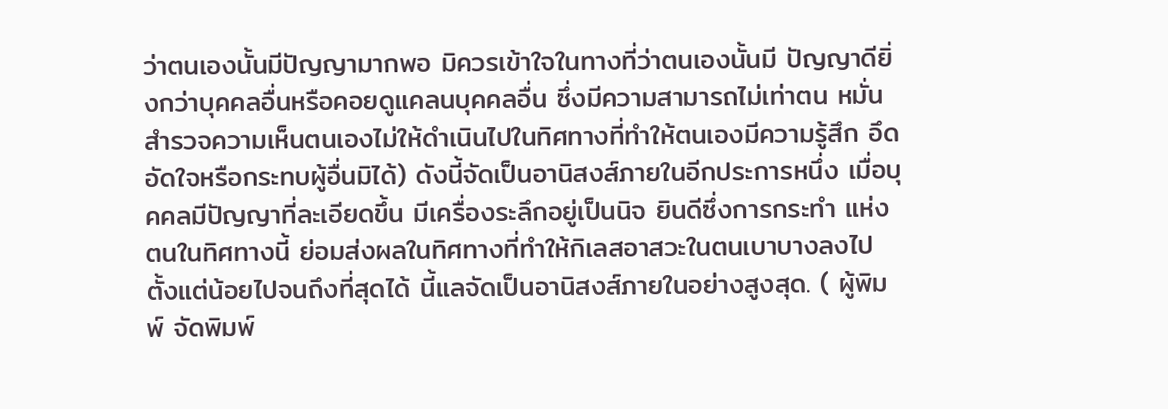ว่าตนเองนั้นมีปัญญามากพอ มิควรเข้าใจในทางที่ว่าตนเองนั้นมี ปัญญาดียิ่งกว่าบุคคลอื่นหรือคอยดูแคลนบุคคลอื่น ซึ่งมีความสามารถไม่เท่าตน หมั่นสำรวจความเห็นตนเองไม่ให้ดำเนินไปในทิศทางที่ทำให้ตนเองมีความรู้สึก อึดอัดใจหรือกระทบผู้อื่นมิได้) ดังนี้จัดเป็นอานิสงส์ภายในอีกประการหนึ่ง เมื่อบุคคลมีปัญญาที่ละเอียดขึ้น มีเครื่องระลึกอยู่เป็นนิจ ยินดีซึ่งการกระทำ แห่งตนในทิศทางนี้ ย่อมส่งผลในทิศทางที่ทำให้กิเลสอาสวะในตนเบาบางลงไป ตั้งแต่น้อยไปจนถึงที่สุดได้ นี้แลจัดเป็นอานิสงส์ภายในอย่างสูงสุด. ( ผู้พิมพ์ จัดพิมพ์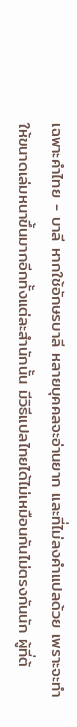เฉพาะคำไทย - บาลี หากใช้อักษรบาลี หลายบุคคลจะอ่านยาก และที่ไม่ลงคำแปลด้วย เพราะจะทำให้ขนาดเล่มหนาขึ้นมากอีกทั้งแต่ละสำนักนั้น มีวิธีแปลไทยได้ไม่เหมือนกันไม่ตรงกันนัก ผู้ที่ต้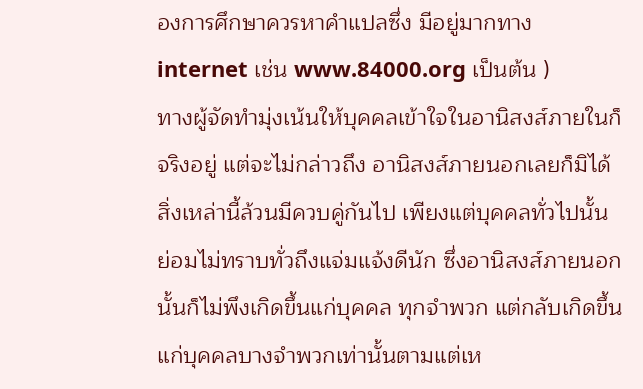องการศึกษาควรหาคำแปลซึ่ง มีอยู่มากทาง internet เช่น www.84000.org เป็นต้น )
ทางผู้จัดทำมุ่งเน้นให้บุคคลเข้าใจในอานิสงส์ภายในก็จริงอยู่ แต่จะไม่กล่าวถึง อานิสงส์ภายนอกเลยก็มิได้ สิ่งเหล่านี้ล้วนมีควบคู่กันไป เพียงแต่บุคคลทั่วไปนั้น ย่อมไม่ทราบทั่วถึงแจ่มแจ้งดีนัก ซึ่งอานิสงส์ภายนอกนั้นก็ไม่พึงเกิดขึ้นแก่บุคคล ทุกจำพวก แต่กลับเกิดขึ้นแก่บุคคลบางจำพวกเท่านั้นตามแต่เห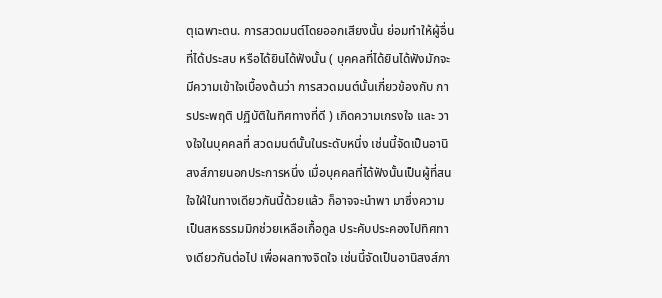ตุเฉพาะตน. การสวดมนต์โดยออกเสียงนั้น ย่อมทำให้ผู้อื่นที่ได้ประสบ หรือได้ยินได้ฟังนั้น ( บุคคลที่ได้ยินได้ฟังมักจะมีความเข้าใจเบื้องต้นว่า การสวดมนต์นั้นเกี่ยวข้องกับ การประพฤติ ปฏิบัติในทิศทางที่ดี ) เกิดความเกรงใจ และ วางใจในบุคคลที่ สวดมนต์นั้นในระดับหนึ่ง เช่นนี้จัดเป็นอานิสงส์ภายนอกประการหนึ่ง เมื่อบุคคลที่ได้ฟังนั้นเป็นผู้ที่สนใจใฝ่ในทางเดียวกันนี้ด้วยแล้ว ก็อาจจะนำพา มาซึ่งความเป็นสหธรรมมิกช่วยเหลือเกื้อกูล ประคับประคองไปทิศทางเดียวกันต่อไป เพื่อผลทางจิตใจ เช่นนี้จัดเป็นอานิสงส์ภา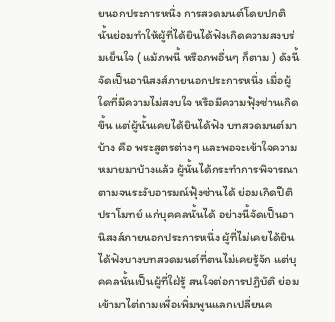ยนอกประการหนึ่ง การสวดมนต์โดยปกตินั้นย่อมทำให้ผู้ที่ได้ยินได้ฟังเกิดความสงบร่มเย็นใจ ( แม้ภพนี้ หรือภพอื่นๆ ก็ตาม ) ดังนี้จัดเป็นอานิสงส์ภายนอกประการหนึ่ง เมื่อผู้ใดที่มีความไม่สงบใจ หรือมีความฟุ้งซ่านเกิดขึ้น แต่ผู้นั้นเคยได้ยินได้ฟัง บทสวดมนต์มาบ้าง คือ พระสูตรต่างๆ และพอจะเข้าใจความหมายมาบ้างแล้ว ผู้นั้นได้กระทำการพิจารณาตามจนระงับอารมณ์ฟุ้งซ่านได้ ย่อมเกิดปีติปราโมทย์ แก่บุคคลนั้นได้ อย่างนี้จัดเป็นอานิสงส์ภายนอกประการหนึ่ง ผู้ที่ไม่เคยได้ยินได้ฟังบางบทสวดมนต์ที่ตนไม่เคยรู้จัก แต่บุคคลนั้นเป็นผู้ที่ใฝ่รู้ สนใจต่อการปฏิบัติ ย่อมเข้ามาไต่ถามเพื่อเพิ่มพูนแลกเปลี่ยนค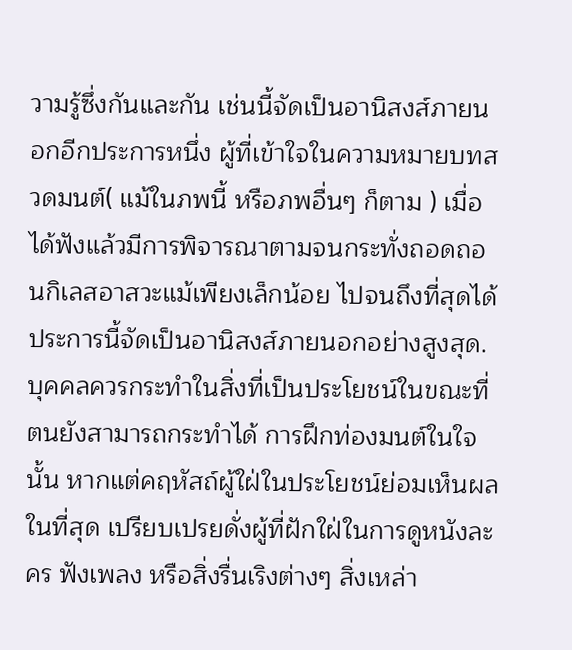วามรู้ซึ่งกันและกัน เช่นนี้จัดเป็นอานิสงส์ภายนอกอีกประการหนึ่ง ผู้ที่เข้าใจในความหมายบทสวดมนต์( แม้ในภพนี้ หรือภพอื่นๆ ก็ตาม ) เมื่อได้ฟังแล้วมีการพิจารณาตามจนกระทั่งถอดถอนกิเลสอาสวะแม้เพียงเล็กน้อย ไปจนถึงที่สุดได้ ประการนี้จัดเป็นอานิสงส์ภายนอกอย่างสูงสุด.
บุคคลควรกระทำในสิ่งที่เป็นประโยชน์ในขณะที่ตนยังสามารถกระทำได้ การฝึกท่องมนต์ในใจนั้น หากแต่คฤหัสถ์ผู้ใฝ่ในประโยชน์ย่อมเห็นผลในที่สุด เปรียบเปรยดั่งผู้ที่ฝักใฝ่ในการดูหนังละคร ฟังเพลง หรือสิ่งรื่นเริงต่างๆ สิ่งเหล่า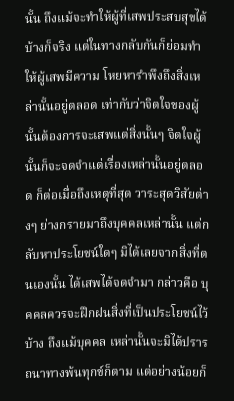นั้น ถึงแม้จะทำให้ผู้ที่เสพประสบสุขได้บ้างก็จริง แต่ในทางกลับกันก็ย่อมทำให้ผู้เสพมีความ โหยหารำพึงถึงสิ่งเหล่านั้นอยู่ตลอด เท่ากับว่าจิตใจของผู้นั้นต้องการจะเสพแต่สิ่งนั้นๆ จิตใจผู้นั้นก็จะจดจำแต่เรื่องเหล่านั้นอยู่ตลอด ก็ต่อเมื่อถึงเหตุที่สุด วาระสุดวิสัยต่างๆ ย่างกรายมาถึงบุคคลเหล่านั้น แต่กลับหาประโยชน์ใดๆ มิได้เลยจากสิ่งที่ตนเองนั้น ได้เสพได้จดจำมา กล่าวคือ บุคคลควรจะฝึกฝนสิ่งที่เป็นประโยชน์ไว้บ้าง ถึงแม้บุคคล เหล่านั้นจะมิได้ปรารถนาทางพ้นทุกข์ก็ตาม แต่อย่างน้อยก็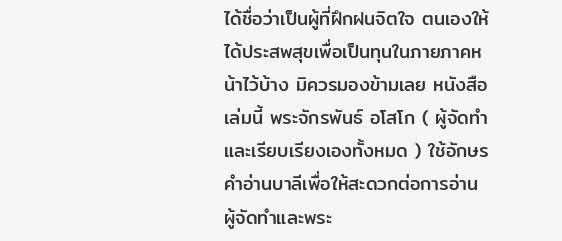ได้ชื่อว่าเป็นผู้ที่ฝึกฝนจิตใจ ตนเองให้ได้ประสพสุขเพื่อเป็นทุนในภายภาคหน้าไว้บ้าง มิควรมองข้ามเลย หนังสือเล่มนี้ พระจักรพันธ์ อโสโก ( ผู้จัดทำและเรียบเรียงเองทั้งหมด ) ใช้อักษรคำอ่านบาลีเพื่อให้สะดวกต่อการอ่าน ผู้จัดทำและพระ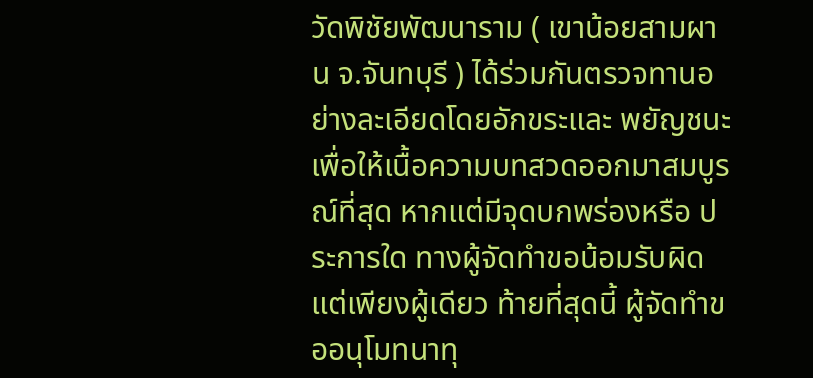วัดพิชัยพัฒนาราม ( เขาน้อยสามผาน จ.จันทบุรี ) ได้ร่วมกันตรวจทานอย่างละเอียดโดยอักขระและ พยัญชนะ เพื่อให้เนื้อความบทสวดออกมาสมบูรณ์ที่สุด หากแต่มีจุดบกพร่องหรือ ประการใด ทางผู้จัดทำขอน้อมรับผิดแต่เพียงผู้เดียว ท้ายที่สุดนี้ ผู้จัดทำขออนุโมทนาทุ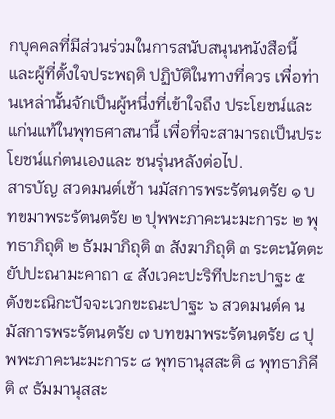กบุคคลที่มีส่วนร่วมในการสนับสนุนหนังสือนี้ และผู้ที่ตั้งใจประพฤติ ปฏิบัติในทางที่ควร เพื่อท่านเหล่านั้นจักเป็นผู้หนึ่งที่เข้าใจถึง ประโยชน์และแก่นแท้ในพุทธศาสนานี้ เพื่อที่จะสามารถเป็นประโยชน์แก่ตนเองและ ชนรุ่นหลังต่อไป.
สารบัญ สวดมนต์เช้า นมัสการพระรัตนตรัย ๑ บทขมาพระรัตนตรัย ๒ ปุพพะภาคะนะมะการะ ๒ พุทธาภิถุติ ๒ ธัมมาภิถุติ ๓ สังฆาภิถุติ ๓ ระตะนัตตะยัปปะณามะคาถา ๔ สังเวคะปะริทีปะกะปาฐะ ๕ ตังขะณิกะปัจจะเวกขะณะปาฐะ ๖ สวดมนต์ค นมัสการพระรัตนตรัย ๗ บทขมาพระรัตนตรัย ๘ ปุพพะภาคะนะมะการะ ๘ พุทธานุสสะติ ๘ พุทธาภิคีติ ๙ ธัมมานุสสะ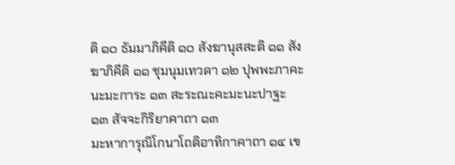ติ ๑๐ ธัมมาภิคีติ ๑๐ สังฆานุสสะติ ๑๑ สังฆาภิคีติ ๑๑ ชุมนุมเทวดา ๑๒ ปุพพะภาคะนะมะการะ ๑๓ สะระณะคะมะนะปาฐะ ๑๓ สัจจะกิริยาคาถา ๑๓
มะหาการุณิโกนาโถติอาทิกาคาถา ๑๔ เข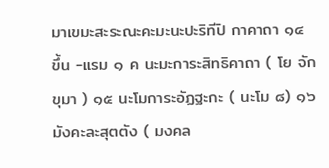มาเขมะสะระณะคะมะนะปะริทีปิ กาคาถา ๑๔ ขึ้น -แรม ๑ ค นะมะการะสิทธิคาถา ( โย จักขุมา ) ๑๕ นะโมการะอัฏฐะกะ ( นะโม ๘) ๑๖ มังคะละสุตตัง ( มงคล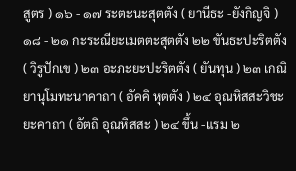สูตร ) ๑๖ - ๑๗ ระตะนะสุตตัง ( ยานีธะ -ยังกิญจิ ) ๑๘ - ๒๑ กะระณียะเมตตะสุตตัง ๒๒ ขันธะปะริตตัง ( วิรูปักเข ) ๒๓ อะภะยะปะริตตัง ( ยันทุน ) ๒๓ เกณิยานุโมทะนาคาถา ( อัคคิ หุตตัง ) ๒๔ อุณหิสสะวิชะยะคาถา ( อัตถิ อุณหิสสะ ) ๒๔ ขึ้น -แรม ๒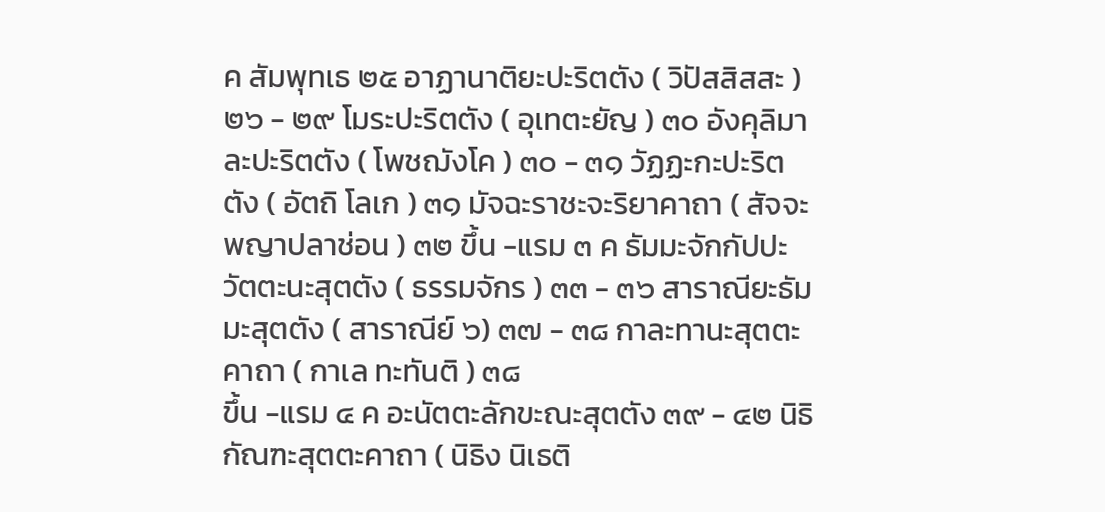ค สัมพุทเธ ๒๕ อาฏานาติยะปะริตตัง ( วิปัสสิสสะ ) ๒๖ - ๒๙ โมระปะริตตัง ( อุเทตะยัญ ) ๓๐ อังคุลิมาละปะริตตัง ( โพชฌังโค ) ๓๐ - ๓๑ วัฏฏะกะปะริตตัง ( อัตถิ โลเก ) ๓๑ มัจฉะราชะจะริยาคาถา ( สัจจะ พญาปลาช่อน ) ๓๒ ขึ้น -แรม ๓ ค ธัมมะจักกัปปะวัตตะนะสุตตัง ( ธรรมจักร ) ๓๓ - ๓๖ สาราณียะธัมมะสุตตัง ( สาราณีย์ ๖) ๓๗ - ๓๘ กาละทานะสุตตะคาถา ( กาเล ทะทันติ ) ๓๘
ขึ้น -แรม ๔ ค อะนัตตะลักขะณะสุตตัง ๓๙ - ๔๒ นิธิกัณฑะสุตตะคาถา ( นิธิง นิเธติ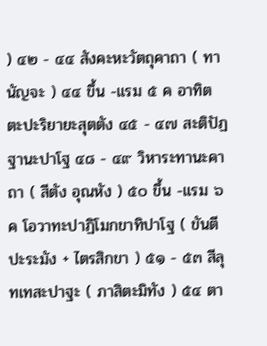) ๔๒ - ๔๔ สังคะหะวัตถุคาถา ( ทานัญจะ ) ๔๔ ขึ้น -แรม ๕ ค อาทิตตะปะริยายะสุตตัง ๔๕ - ๔๗ สะติปัฏฐานะปาโฐ ๔๘ - ๔๙ วิหาระทานะคาถา ( สีตัง อุณหัง ) ๕๐ ขึ้น -แรม ๖ ค โอวาทะปาฏิโมกขาทิปาโฐ ( ขันตี ปะระมัง + ไตรสิกขา ) ๕๑ - ๕๓ สีลุทเทสะปาฐะ ( ภาสิตะมิทัง ) ๕๔ ตา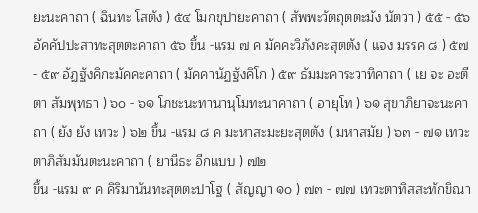ยะนะคาถา ( ฉินทะ โสตัง ) ๕๔ โมกขุปายะคาถา ( สัพพะวัตถุตตะมัง นัตวา ) ๕๕ - ๕๖ อัคคัปปะสาทะสุตตะคาถา ๕๖ ขึ้น -แรม ๗ ค มัคคะวิภังคะสุตตัง ( แจง มรรค ๘ ) ๕๗ - ๕๙ อัฏฐังคิกะมัคคะคาถา ( มัคคานัฏฐังคิโก ) ๕๙ ธัมมะคาระวาทิคาถา ( เย จะ อะตีตา สัมพุทธา ) ๖๐ - ๖๑ โภชะนะทานานุโมทะนาคาถา ( อายุโท ) ๖๑ สุขาภิยาจะนะคาถา ( ยัง ยัง เทวะ ) ๖๒ ขึ้น -แรม ๘ ค มะหาสะมะยะสุตตัง ( มหาสมัย ) ๖๓ - ๗๑ เทวะตาภิสัมมันตะนะคาถา ( ยานีธะ อีกแบบ ) ๗๒
ขึ้น -แรม ๙ ค คิริมานันทะสุตตะปาโฐ ( สัญญา ๑๐ ) ๗๓ - ๗๗ เทวะตาทิสสะทักขิณา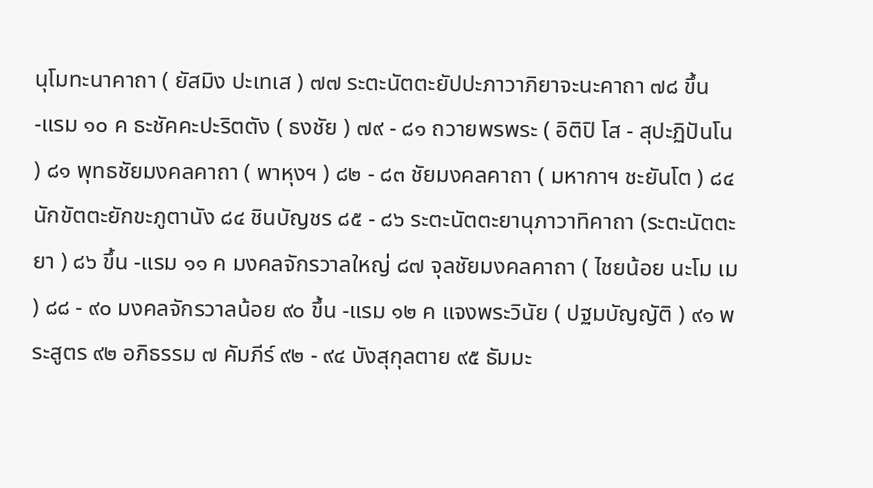นุโมทะนาคาถา ( ยัสมิง ปะเทเส ) ๗๗ ระตะนัตตะยัปปะภาวาภิยาจะนะคาถา ๗๘ ขึ้น -แรม ๑๐ ค ธะชัคคะปะริตตัง ( ธงชัย ) ๗๙ - ๘๑ ถวายพรพระ ( อิติปิ โส - สุปะฏิปันโน ) ๘๑ พุทธชัยมงคลคาถา ( พาหุงฯ ) ๘๒ - ๘๓ ชัยมงคลคาถา ( มหากาฯ ชะยันโต ) ๘๔ นักขัตตะยักขะภูตานัง ๘๔ ชินบัญชร ๘๕ - ๘๖ ระตะนัตตะยานุภาวาทิคาถา (ระตะนัตตะยา ) ๘๖ ขึ้น -แรม ๑๑ ค มงคลจักรวาลใหญ่ ๘๗ จุลชัยมงคลคาถา ( ไชยน้อย นะโม เม ) ๘๘ - ๙๐ มงคลจักรวาลน้อย ๙๐ ขึ้น -แรม ๑๒ ค แจงพระวินัย ( ปฐมบัญญัติ ) ๙๑ พระสูตร ๙๒ อภิธรรม ๗ คัมภีร์ ๙๒ - ๙๔ บังสุกุลตาย ๙๕ ธัมมะ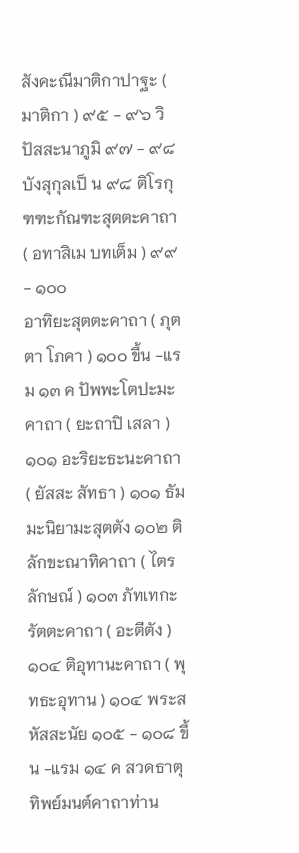สังคะณีมาติกาปาฐะ ( มาติกา ) ๙๕ - ๙๖ วิปัสสะนาภูมิ ๙๗ - ๙๘ บังสุกุลเป็ น ๙๘ ติโรกุฑฑะกัณฑะสุตตะคาถา ( อทาสิเม บทเต็ม ) ๙๙ - ๑๐๐
อาทิยะสุตตะคาถา ( ภุตตา โภคา ) ๑๐๐ ขึ้น -แรม ๑๓ ค ปัพพะโตปะมะคาถา ( ยะถาปิ เสลา ) ๑๐๑ อะริยะธะนะคาถา ( ยัสสะ สัทธา ) ๑๐๑ ธัมมะนิยามะสุตตัง ๑๐๒ ติลักขะณาทิคาถา ( ไตรลักษณ์ ) ๑๐๓ ภัทเทกะรัตตะคาถา ( อะตีตัง ) ๑๐๔ ติอุทานะคาถา ( พุทธะอุทาน ) ๑๐๔ พระสหัสสะนัย ๑๐๕ - ๑๐๘ ขึ้น -แรม ๑๔ ค สวดธาตุ ทิพย์มนต์คาถาท่าน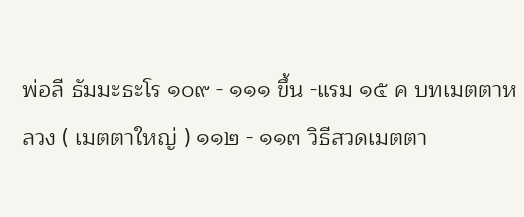พ่อลี ธัมมะธะโร ๑๐๙ - ๑๑๑ ขึ้น -แรม ๑๕ ค บทเมตตาหลวง ( เมตตาใหญ่ ) ๑๑๒ - ๑๑๓ วิธีสวดเมตตา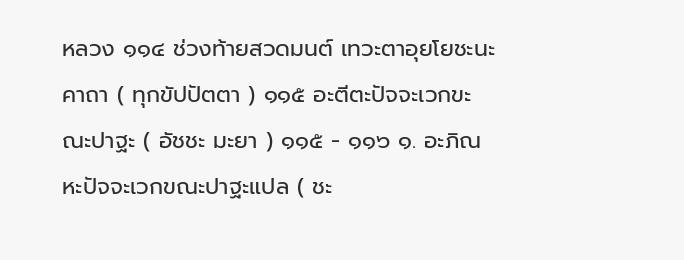หลวง ๑๑๔ ช่วงท้ายสวดมนต์ เทวะตาอุยโยชะนะคาถา ( ทุกขัปปัตตา ) ๑๑๕ อะตีตะปัจจะเวกขะณะปาฐะ ( อัชชะ มะยา ) ๑๑๕ - ๑๑๖ ๑. อะภิณหะปัจจะเวกขณะปาฐะแปล ( ชะ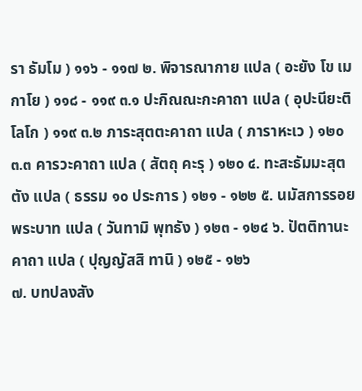รา ธัมโม ) ๑๑๖ - ๑๑๗ ๒. พิจารณากาย แปล ( อะยัง โข เม กาโย ) ๑๑๘ - ๑๑๙ ๓.๑ ปะกิณณะกะคาถา แปล ( อุปะนียะติ โลโก ) ๑๑๙ ๓.๒ ภาระสุตตะคาถา แปล ( ภาราหะเว ) ๑๒๐ ๓.๓ คารวะคาถา แปล ( สัตถุ คะรุ ) ๑๒๐ ๔. ทะสะธัมมะสุตตัง แปล ( ธรรม ๑๐ ประการ ) ๑๒๑ - ๑๒๒ ๕. นมัสการรอยพระบาท แปล ( วันทามิ พุทธัง ) ๑๒๓ - ๑๒๔ ๖. ปัตติทานะคาถา แปล ( ปุญญัสสิ ทานิ ) ๑๒๕ - ๑๒๖
๗. บทปลงสัง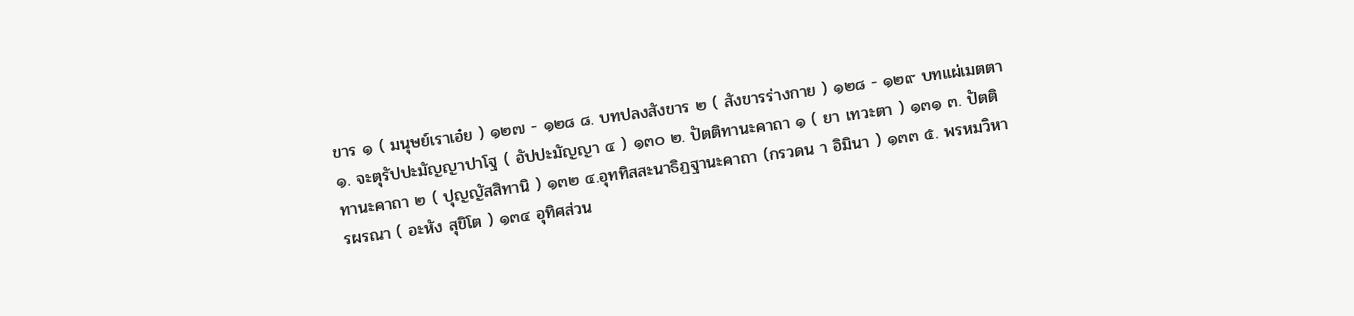ขาร ๑ ( มนุษย์เราเอ๋ย ) ๑๒๗ - ๑๒๘ ๘. บทปลงสังขาร ๒ ( สังขารร่างกาย ) ๑๒๘ - ๑๒๙ บทแผ่เมตตา ๑. จะตุรัปปะมัญญาปาโฐ ( อัปปะมัญญา ๔ ) ๑๓๐ ๒. ปัตติทานะคาถา ๑ ( ยา เทวะตา ) ๑๓๑ ๓. ปัตติทานะคาถา ๒ ( ปุญญัสสิทานิ ) ๑๓๒ ๔.อุททิสสะนาธิฏฐานะคาถา (กรวดน า อิมินา ) ๑๓๓ ๕. พรหมวิหารผรณา ( อะหัง สุขิโต ) ๑๓๔ อุทิศส่วน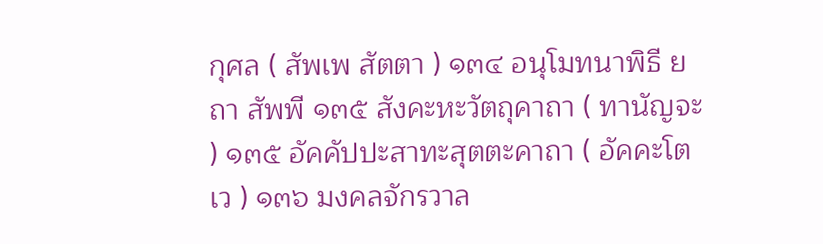กุศล ( สัพเพ สัตตา ) ๑๓๔ อนุโมทนาพิธี ยถา สัพพี ๑๓๕ สังคะหะวัตถุคาถา ( ทานัญจะ ) ๑๓๕ อัคคัปปะสาทะสุตตะคาถา ( อัคคะโต เว ) ๑๓๖ มงคลจักรวาล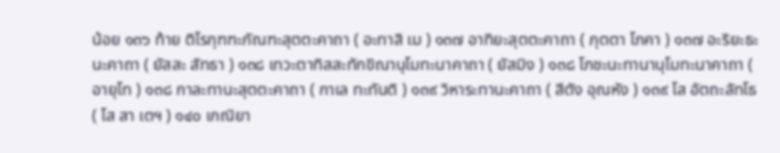น้อย ๑๓๖ ท้าย ติโรกุฑฑะกัณฑะสุตตะคาถา ( อะทาสิ เม ) ๑๓๗ อาทิยะสุตตะคาถา ( ภุตตา โภคา ) ๑๓๗ อะริยะธะนะคาถา ( ยัสสะ สัทธา ) ๑๓๘ เทวะตาทิสสะทักขิณานุโมทะนาคาถา ( ยัสมิง ) ๑๓๘ โภชะนะทานานุโมทะนาคาถา ( อายุโท ) ๑๓๘ กาละทานะสุตตะคาถา ( กาเล ทะทันติ ) ๑๓๙ วิหาระทานะคาถา ( สีตัง อุณหัง ) ๑๓๙ โส อัตถะลัทโธ( โส สา เตฯ ) ๑๔๐ เกณิยา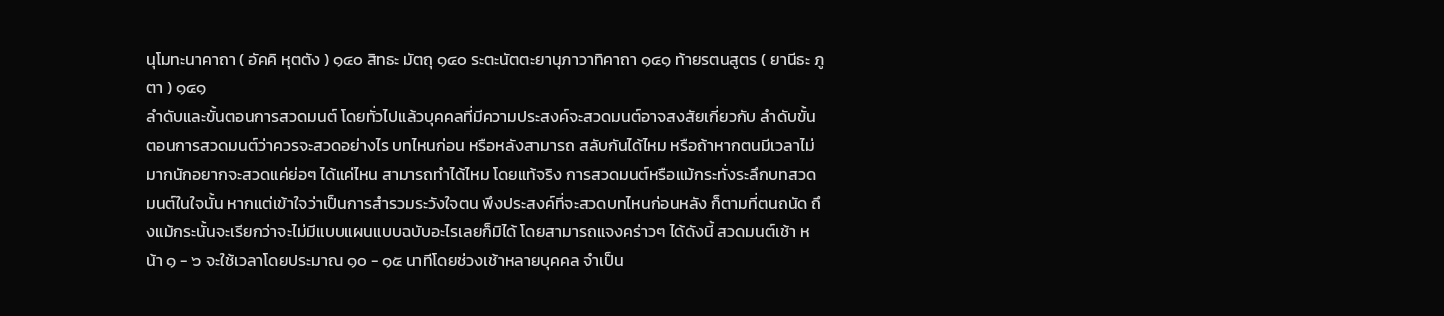นุโมทะนาคาถา ( อัคคิ หุตตัง ) ๑๔๐ สิทธะ มัตถุ ๑๔๐ ระตะนัตตะยานุภาวาทิคาถา ๑๔๑ ท้ายรตนสูตร ( ยานีธะ ภูตา ) ๑๔๑
ลำดับและขั้นตอนการสวดมนต์ โดยทั่วไปแล้วบุคคลที่มีความประสงค์จะสวดมนต์อาจสงสัยเกี่ยวกับ ลำดับขั้นตอนการสวดมนต์ว่าควรจะสวดอย่างไร บทไหนก่อน หรือหลังสามารถ สลับกันได้ไหม หรือถ้าหากตนมีเวลาไม่มากนักอยากจะสวดแค่ย่อๆ ได้แค่ไหน สามารถทำได้ไหม โดยแท้จริง การสวดมนต์หรือแม้กระทั่งระลึกบทสวดมนต์ในใจนั้น หากแต่เข้าใจว่าเป็นการสำรวมระวังใจตน พึงประสงค์ที่จะสวดบทไหนก่อนหลัง ก็ตามที่ตนถนัด ถึงแม้กระนั้นจะเรียกว่าจะไม่มีแบบแผนแบบฉบับอะไรเลยก็มิได้ โดยสามารถแจงคร่าวๆ ได้ดังนี้ สวดมนต์เช้า หน้า ๑ - ๖ จะใช้เวลาโดยประมาณ ๑๐ - ๑๕ นาทีโดยช่วงเช้าหลายบุคคล จำเป็น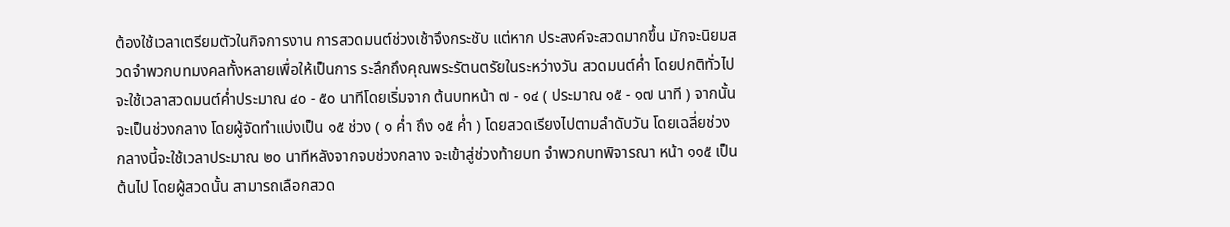ต้องใช้เวลาเตรียมตัวในกิจการงาน การสวดมนต์ช่วงเช้าจึงกระชับ แต่หาก ประสงค์จะสวดมากขึ้น มักจะนิยมสวดจำพวกบทมงคลทั้งหลายเพื่อให้เป็นการ ระลึกถึงคุณพระรัตนตรัยในระหว่างวัน สวดมนต์ค่ำ โดยปกติทั่วไป จะใช้เวลาสวดมนต์ค่ำประมาณ ๔๐ - ๕๐ นาทีโดยเริ่มจาก ต้นบทหน้า ๗ - ๑๔ ( ประมาณ ๑๕ - ๑๗ นาที ) จากนั้น จะเป็นช่วงกลาง โดยผู้จัดทำแบ่งเป็น ๑๕ ช่วง ( ๑ ค่ำ ถึง ๑๕ ค่ำ ) โดยสวดเรียงไปตามลำดับวัน โดยเฉลี่ยช่วงกลางนี้จะใช้เวลาประมาณ ๒๐ นาทีหลังจากจบช่วงกลาง จะเข้าสู่ช่วงท้ายบท จำพวกบทพิจารณา หน้า ๑๑๕ เป็นต้นไป โดยผู้สวดนั้น สามารถเลือกสวด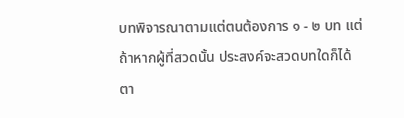บทพิจารณาตามแต่ตนต้องการ ๑ - ๒ บท แต่ถ้าหากผู้ที่สวดนั้น ประสงค์จะสวดบทใดก็ได้ตา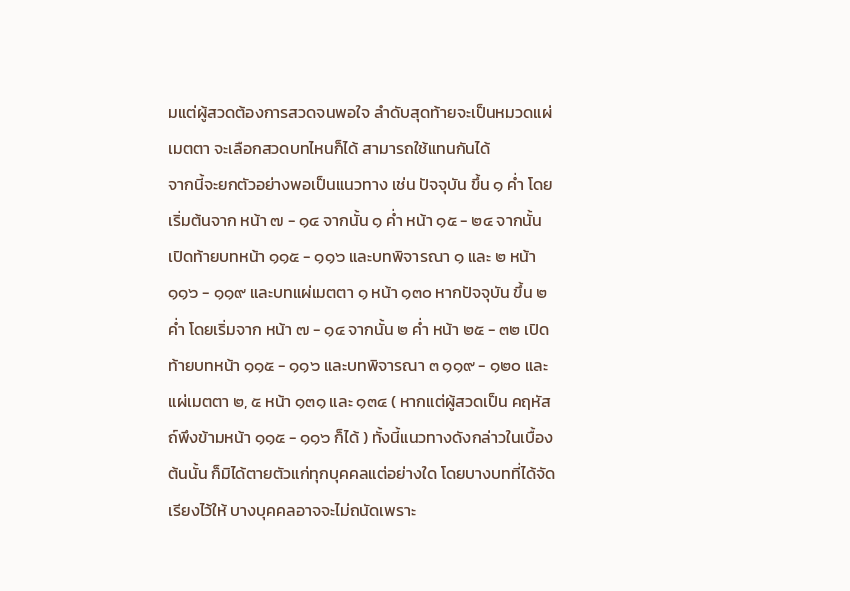มแต่ผู้สวดต้องการสวดจนพอใจ ลำดับสุดท้ายจะเป็นหมวดแผ่เมตตา จะเลือกสวดบทไหนก็ได้ สามารถใช้แทนกันได้
จากนี้จะยกตัวอย่างพอเป็นแนวทาง เช่น ปัจจุบัน ขึ้น ๑ ค่ำ โดยเริ่มต้นจาก หน้า ๗ - ๑๔ จากนั้น ๑ ค่ำ หน้า ๑๕ - ๒๔ จากนั้น เปิดท้ายบทหน้า ๑๑๕ - ๑๑๖ และบทพิจารณา ๑ และ ๒ หน้า ๑๑๖ - ๑๑๙ และบทแผ่เมตตา ๑ หน้า ๑๓๐ หากปัจจุบัน ขึ้น ๒ ค่ำ โดยเริ่มจาก หน้า ๗ - ๑๔ จากนั้น ๒ ค่ำ หน้า ๒๕ - ๓๒ เปิดท้ายบทหน้า ๑๑๕ - ๑๑๖ และบทพิจารณา ๓ ๑๑๙ - ๑๒๐ และแผ่เมตตา ๒, ๕ หน้า ๑๓๑ และ ๑๓๔ ( หากแต่ผู้สวดเป็น คฤหัสถ์พึงข้ามหน้า ๑๑๕ - ๑๑๖ ก็ได้ ) ทั้งนี้แนวทางดังกล่าวในเบื้องต้นนั้น ก็มิได้ตายตัวแก่ทุกบุคคลแต่อย่างใด โดยบางบทที่ได้จัดเรียงไว้ให้ บางบุคคลอาจจะไม่ถนัดเพราะ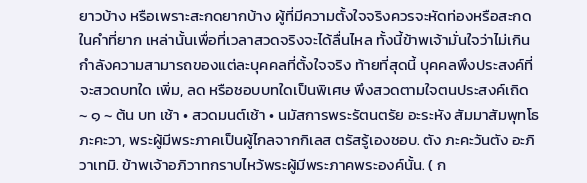ยาวบ้าง หรือเพราะสะกดยากบ้าง ผู้ที่มีความตั้งใจจริงควรจะหัดท่องหรือสะกดในคำที่ยาก เหล่านั้นเพื่อที่เวลาสวดจริงจะได้ลื่นไหล ทั้งนี้ข้าพเจ้ามั่นใจว่าไม่เกินกำลังความสามารถของแต่ละบุคคลที่ตั้งใจจริง ท้ายที่สุดนี้ บุคคลพึงประสงค์ที่จะสวดบทใด เพิ่ม, ลด หรือชอบบทใดเป็นพิเศษ พึงสวดตามใจตนประสงค์เถิด
~ ๑ ~ ต้น บท เช้า • สวดมนต์เช้า • นมัสการพระรัตนตรัย อะระหัง สัมมาสัมพุทโธ ภะคะวา, พระผู้มีพระภาคเป็นผู้ไกลจากกิเลส ตรัสรู้เองชอบ. ตัง ภะคะวันตัง อะภิวาเทมิ. ข้าพเจ้าอภิวาทกราบไหว้พระผู้มีพระภาคพระองค์นั้น. ( ก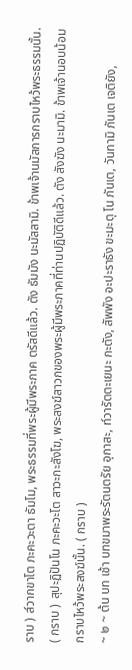ราบ ) ส๎วากขาโต ภะคะวะตา ธัมโม, พระธรรมที่พระผู้มีพระภาค ตรัสดีแล้ว. ตัง ธัมมัง นะมัสสามิ. ข้าพเจ้านมัสการกราบไหว้พระธรรมนั้น. ( กราบ ) สุปะฏิปันโน ภะคะวะโต สาวะกะสังโฆ, พระสงฆ์สาวกของพระผู้มีพระภาคที่ท่านปฏิบัติดีแล้ว. ตัง สังฆัง นะมามิ. ข้าพเจ้านอบน้อมกราบไหว้พระสงฆ์นั้น. ( กราบ )
~ ๒ ~ ต้น บท เช้า บทขมาพระรัตนตรัย อุกาสะ, ท๎วารัตตะเยนะ กะตัง, สัพพัง อะปะราธัง ขะมะตุ โน ภันเต, วันทามิ ภันเต เจติยัง,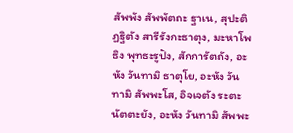สัพพัง สัพพัตถะ ฐาเน, สุปะติฏฐิตัง สารีรังกะธาตุง, มะหาโพธิง พุทธะรูปัง, สักการัตถัง, อะหัง วันทามิ ธาตุโย, อะหัง วันทามิ สัพพะโส, อิจเจตัง ระตะนัตตะยัง, อะหัง วันทามิ สัพพะ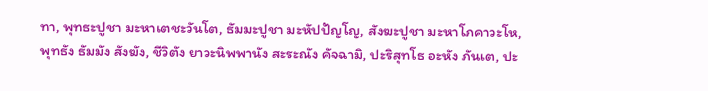ทา, พุทธะปูชา มะหาเตชะวันโต, ธัมมะปูชา มะหัปปัญโญ, สังฆะปูชา มะหาโภคาวะโห, พุทธัง ธัมมัง สังฆัง, ชีวิตัง ยาวะนิพพานัง สะระณัง คัจฉามิ, ปะริสุทโธ อะหัง ภันเต, ปะ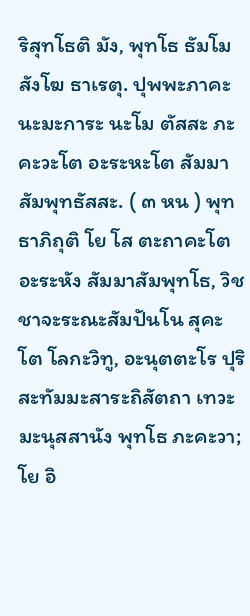ริสุทโธติ มัง, พุทโธ ธัมโม สังโฆ ธาเรตุ. ปุพพะภาคะนะมะการะ นะโม ตัสสะ ภะคะวะโต อะระหะโต สัมมา สัมพุทธัสสะ. ( ๓ หน ) พุทธาภิถุติ โย โส ตะถาคะโต อะระหัง สัมมาสัมพุทโธ, วิชชาจะระณะสัมปันโน สุคะโต โลกะวิทู, อะนุตตะโร ปุริสะทัมมะสาระถิสัตถา เทวะมะนุสสานัง พุทโธ ภะคะวา; โย อิ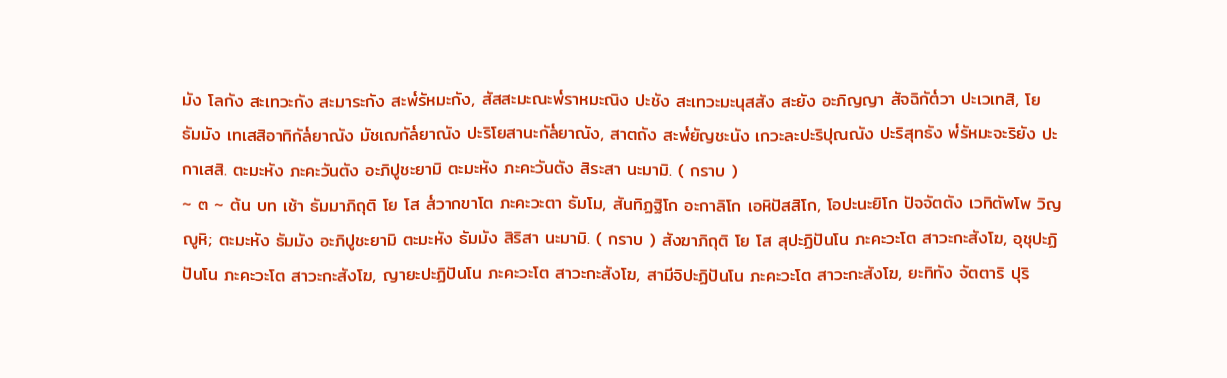มัง โลกัง สะเทวะกัง สะมาระกัง สะพ๎รัหมะกัง, สัสสะมะณะพ๎ราหมะณิง ปะชัง สะเทวะมะนุสสัง สะยัง อะภิญญา สัจฉิกัต๎วา ปะเวเทสิ, โย ธัมมัง เทเสสิอาทิกัล๎ยาณัง มัชเฌกัล๎ยาณัง ปะริโยสานะกัล๎ยาณัง, สาตถัง สะพ๎ยัญชะนัง เกวะละปะริปุณณัง ปะริสุทธัง พ๎รัหมะจะริยัง ปะกาเสสิ. ตะมะหัง ภะคะวันตัง อะภิปูชะยามิ ตะมะหัง ภะคะวันตัง สิระสา นะมามิ. ( กราบ )
~ ๓ ~ ต้น บท เช้า ธัมมาภิถุติ โย โส ส๎วากขาโต ภะคะวะตา ธัมโม, สันทิฏฐิโก อะกาลิโก เอหิปัสสิโก, โอปะนะยิโก ปัจจัตตัง เวทิตัพโพ วิญญูหิ; ตะมะหัง ธัมมัง อะภิปูชะยามิ ตะมะหัง ธัมมัง สิริสา นะมามิ. ( กราบ ) สังฆาภิถุติ โย โส สุปะฏิปันโน ภะคะวะโต สาวะกะสังโฆ, อุชุปะฏิปันโน ภะคะวะโต สาวะกะสังโฆ, ญายะปะฏิปันโน ภะคะวะโต สาวะกะสังโฆ, สามีจิปะฏิปันโน ภะคะวะโต สาวะกะสังโฆ, ยะทิทัง จัตตาริ ปุริ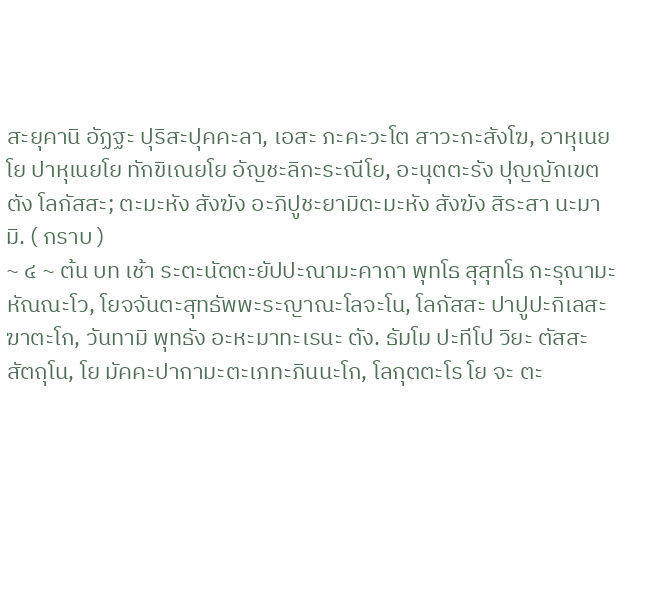สะยุคานิ อัฏฐะ ปุริสะปุคคะลา, เอสะ ภะคะวะโต สาวะกะสังโฆ, อาหุเนยโย ปาหุเนยโย ทักขิเณยโย อัญชะลิกะระณีโย, อะนุตตะรัง ปุญญักเขตตัง โลกัสสะ; ตะมะหัง สังฆัง อะภิปูชะยามิตะมะหัง สังฆัง สิระสา นะมามิ. ( กราบ )
~ ๔ ~ ต้น บท เช้า ระตะนัตตะยัปปะณามะคาถา พุทโธ สุสุทโธ กะรุณามะหัณณะโว, โยจจันตะสุทธัพพะระญาณะโลจะโน, โลกัสสะ ปาปูปะกิเลสะฆาตะโก, วันทามิ พุทธัง อะหะมาทะเรนะ ตัง. ธัมโม ปะทีโป วิยะ ตัสสะ สัตถุโน, โย มัคคะปากามะตะเภทะภินนะโก, โลกุตตะโร โย จะ ตะ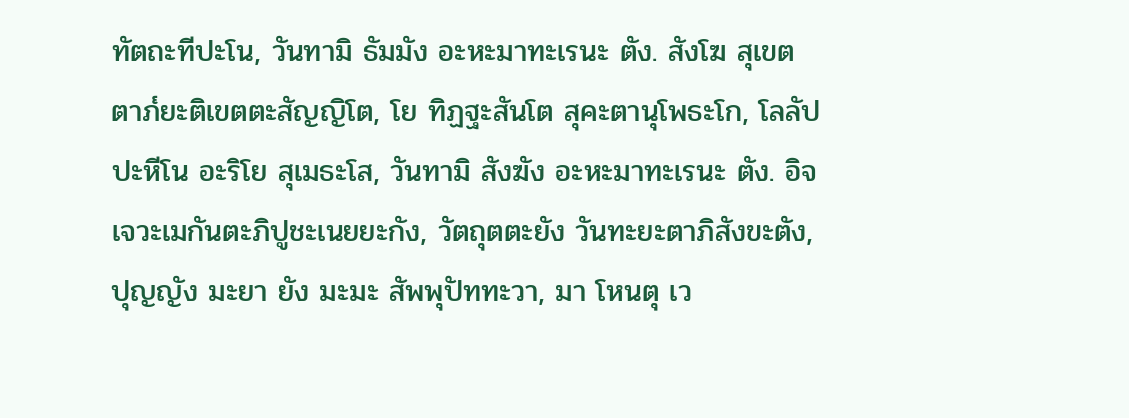ทัตถะทีปะโน, วันทามิ ธัมมัง อะหะมาทะเรนะ ตัง. สังโฆ สุเขตตาภ๎ยะติเขตตะสัญญิโต, โย ทิฏฐะสันโต สุคะตานุโพธะโก, โลลัปปะหีโน อะริโย สุเมธะโส, วันทามิ สังฆัง อะหะมาทะเรนะ ตัง. อิจเจวะเมกันตะภิปูชะเนยยะกัง, วัตถุตตะยัง วันทะยะตาภิสังขะตัง, ปุญญัง มะยา ยัง มะมะ สัพพุปัททะวา, มา โหนตุ เว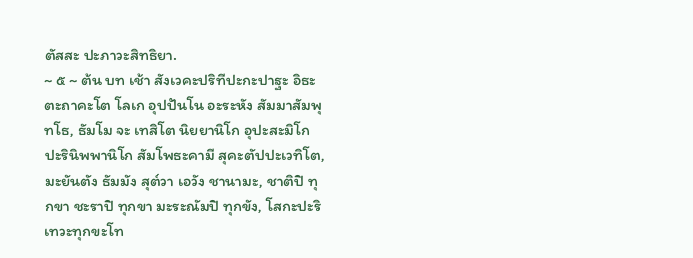ตัสสะ ปะภาวะสิทธิยา.
~ ๕ ~ ต้น บท เช้า สังเวคะปริทีปะกะปาฐะ อิธะ ตะถาคะโต โลเก อุปปันโน อะระหัง สัมมาสัมพุทโธ, ธัมโม จะ เทสิโต นิยยานิโก อุปะสะมิโก ปะรินิพพานิโก สัมโพธะคามี สุคะตัปปะเวทิโต, มะยันตัง ธัมมัง สุต๎วา เอวัง ชานามะ, ชาติปิ ทุกขา ชะราปิ ทุกขา มะระณัมปิ ทุกขัง, โสกะปะริเทวะทุกขะโท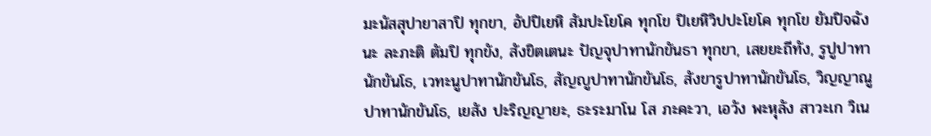มะนัสสุปายาสาปิ ทุกขา, อัปปิเยหิ สัมปะโยโค ทุกโข ปิเยหิวิปปะโยโค ทุกโข ยัมปิจฉัง นะ ละภะติ ตัมปิ ทุกขัง, สังขิตเตนะ ปัญจุปาทานักขันธา ทุกขา, เสยยะถีทัง, รูปูปาทานักขันโธ, เวทะนูปาทานักขันโธ, สัญญูปาทานักขันโธ, สังขารูปาทานักขันโธ, วิญญาณูปาทานักขันโธ, เยสัง ปะริญญายะ, ธะระมาโน โส ภะคะวา, เอวัง พะหุลัง สาวะเก วิเน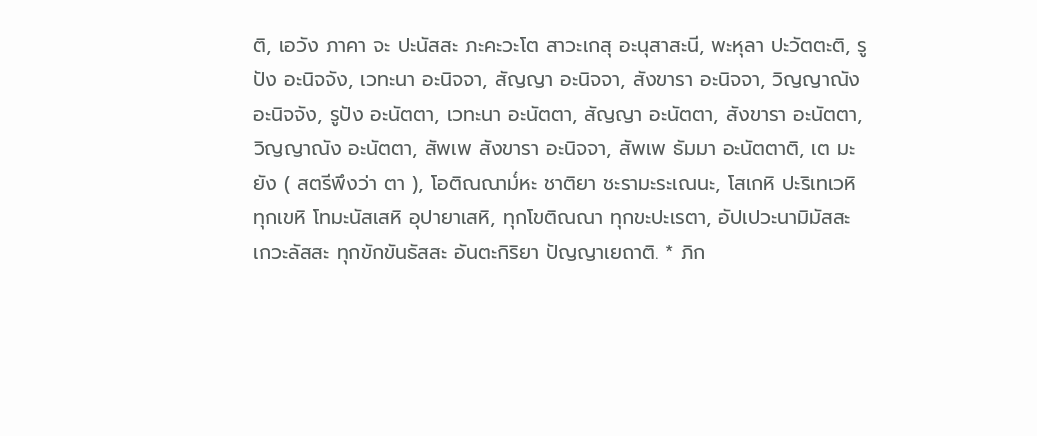ติ, เอวัง ภาคา จะ ปะนัสสะ ภะคะวะโต สาวะเกสุ อะนุสาสะนี, พะหุลา ปะวัตตะติ, รูปัง อะนิจจัง, เวทะนา อะนิจจา, สัญญา อะนิจจา, สังขารา อะนิจจา, วิญญาณัง อะนิจจัง, รูปัง อะนัตตา, เวทะนา อะนัตตา, สัญญา อะนัตตา, สังขารา อะนัตตา, วิญญาณัง อะนัตตา, สัพเพ สังขารา อะนิจจา, สัพเพ ธัมมา อะนัตตาติ, เต มะยัง ( สตรีพึงว่า ตา ), โอติณณาม๎หะ ชาติยา ชะรามะระเณนะ, โสเกหิ ปะริเทเวหิ ทุกเขหิ โทมะนัสเสหิ อุปายาเสหิ, ทุกโขติณณา ทุกขะปะเรตา, อัปเปวะนามิมัสสะ เกวะลัสสะ ทุกขักขันธัสสะ อันตะกิริยา ปัญญาเยถาติ. * ภิก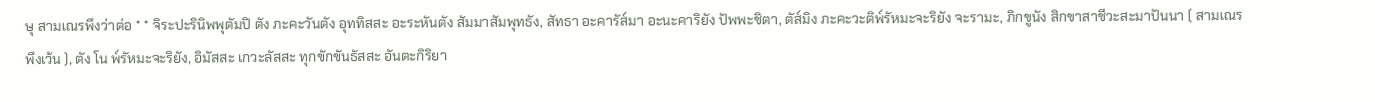ษุ สามเณรพึงว่าต่อ * * จิระปะรินิพพุตัมปิ ตัง ภะคะวันตัง อุททิสสะ อะระหันตัง สัมมาสัมพุทธัง, สัทธา อะคารัส๎มา อะนะคาริยัง ปัพพะชิตา, ตัส๎มิง ภะคะวะติพ๎รัหมะจะริยัง จะรามะ, ภิกขูนัง สิกขาสาชีวะสะมาปันนา ( สามเณรพึงเว้น ), ตัง โน พ๎รัหมะจะริยัง, อิมัสสะ เกวะลัสสะ ทุกขักขันธัสสะ อันตะกิริยา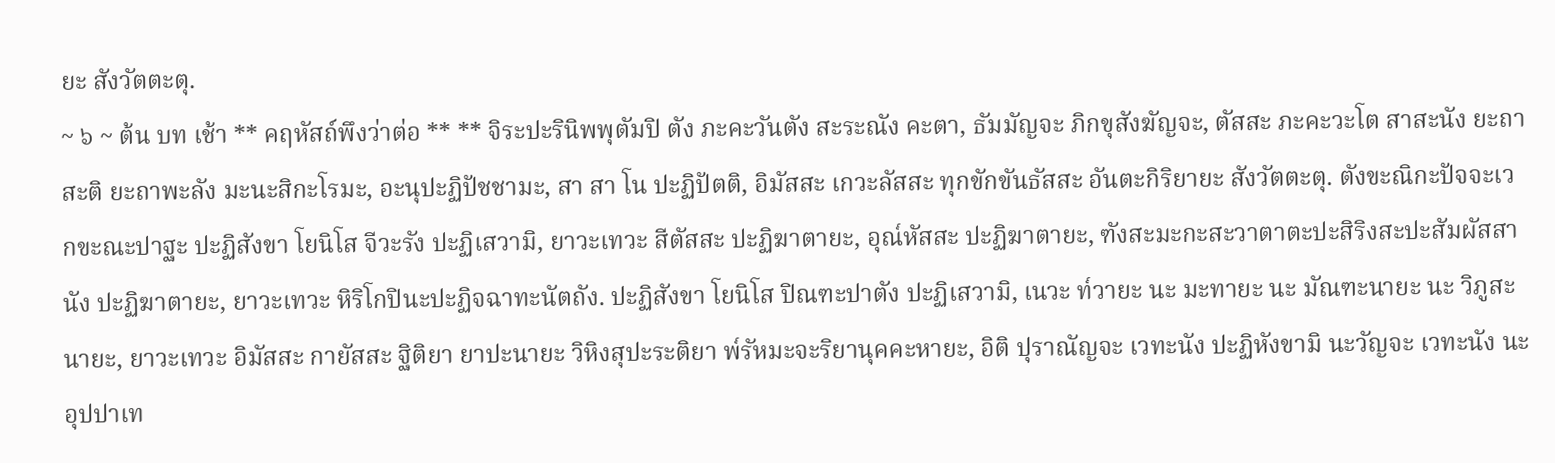ยะ สังวัตตะตุ.
~ ๖ ~ ต้น บท เช้า ** คฤหัสถ์พึงว่าต่อ ** ** จิระปะรินิพพุตัมปิ ตัง ภะคะวันตัง สะระณัง คะตา, ธัมมัญจะ ภิกขุสังฆัญจะ, ตัสสะ ภะคะวะโต สาสะนัง ยะถาสะติ ยะถาพะลัง มะนะสิกะโรมะ, อะนุปะฏิปัชชามะ, สา สา โน ปะฏิปัตติ, อิมัสสะ เกวะลัสสะ ทุกขักขันธัสสะ อันตะกิริยายะ สังวัตตะตุ. ตังขะณิกะปัจจะเวกขะณะปาฐะ ปะฏิสังขา โยนิโส จีวะรัง ปะฏิเสวามิ, ยาวะเทวะ สีตัสสะ ปะฏิฆาตายะ, อุณ๎หัสสะ ปะฏิฆาตายะ, ฑังสะมะกะสะวาตาตะปะสิริงสะปะสัมผัสสานัง ปะฏิฆาตายะ, ยาวะเทวะ หิริโกปินะปะฏิจฉาทะนัตถัง. ปะฏิสังขา โยนิโส ปิณฑะปาตัง ปะฏิเสวามิ, เนวะ ท๎วายะ นะ มะทายะ นะ มัณฑะนายะ นะ วิภูสะนายะ, ยาวะเทวะ อิมัสสะ กายัสสะ ฐิติยา ยาปะนายะ วิหิงสุปะระติยา พ๎รัหมะจะริยานุคคะหายะ, อิติ ปุราณัญจะ เวทะนัง ปะฏิหังขามิ นะวัญจะ เวทะนัง นะ อุปปาเท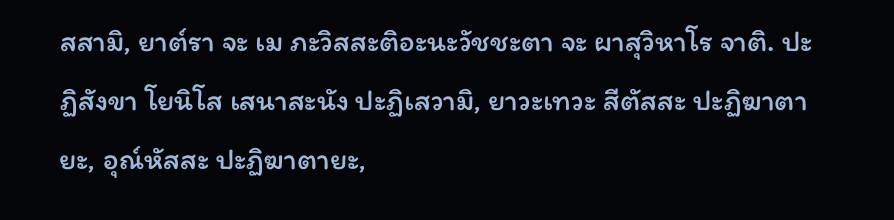สสามิ, ยาต๎รา จะ เม ภะวิสสะติอะนะวัชชะตา จะ ผาสุวิหาโร จาติ. ปะฏิสังขา โยนิโส เสนาสะนัง ปะฏิเสวามิ, ยาวะเทวะ สีตัสสะ ปะฏิฆาตายะ, อุณ๎หัสสะ ปะฏิฆาตายะ,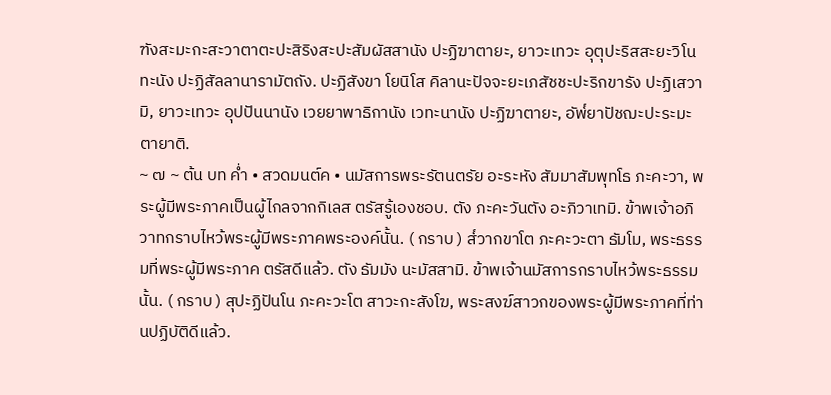ฑังสะมะกะสะวาตาตะปะสิริงสะปะสัมผัสสานัง ปะฏิฆาตายะ, ยาวะเทวะ อุตุปะริสสะยะวิโนทะนัง ปะฏิสัลลานารามัตถัง. ปะฏิสังขา โยนิโส คิลานะปัจจะยะเภสัชชะปะริกขารัง ปะฏิเสวามิ, ยาวะเทวะ อุปปันนานัง เวยยาพาธิกานัง เวทะนานัง ปะฏิฆาตายะ, อัพ๎ยาปัชฌะปะระมะตายาติ.
~ ๗ ~ ต้น บท ค่ำ • สวดมนต์ค • นมัสการพระรัตนตรัย อะระหัง สัมมาสัมพุทโธ ภะคะวา, พระผู้มีพระภาคเป็นผู้ไกลจากกิเลส ตรัสรู้เองชอบ. ตัง ภะคะวันตัง อะภิวาเทมิ. ข้าพเจ้าอภิวาทกราบไหว้พระผู้มีพระภาคพระองค์นั้น. ( กราบ ) ส๎วากขาโต ภะคะวะตา ธัมโม, พระธรรมที่พระผู้มีพระภาค ตรัสดีแล้ว. ตัง ธัมมัง นะมัสสามิ. ข้าพเจ้านมัสการกราบไหว้พระธรรมนั้น. ( กราบ ) สุปะฏิปันโน ภะคะวะโต สาวะกะสังโฆ, พระสงฆ์สาวกของพระผู้มีพระภาคที่ท่านปฏิบัติดีแล้ว.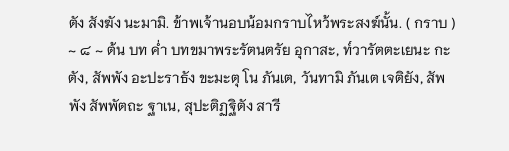ตัง สังฆัง นะมามิ. ข้าพเจ้านอบน้อมกราบไหว้พระสงฆ์นั้น. ( กราบ )
~ ๘ ~ ต้น บท ค่ำ บทขมาพระรัตนตรัย อุกาสะ, ท๎วารัตตะเยนะ กะตัง, สัพพัง อะปะราธัง ขะมะตุ โน ภันเต, วันทามิ ภันเต เจติยัง, สัพพัง สัพพัตถะ ฐาเน, สุปะติฏฐิตัง สารี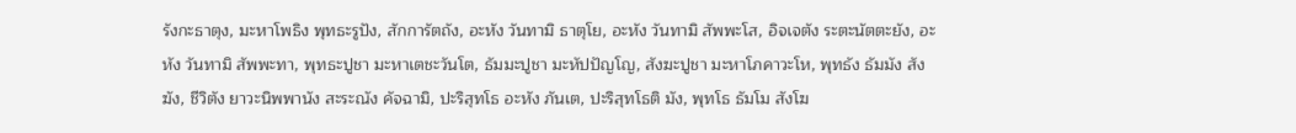รังกะธาตุง, มะหาโพธิง พุทธะรูปัง, สักการัตถัง, อะหัง วันทามิ ธาตุโย, อะหัง วันทามิ สัพพะโส, อิจเจตัง ระตะนัตตะยัง, อะหัง วันทามิ สัพพะทา, พุทธะปูชา มะหาเตชะวันโต, ธัมมะปูชา มะหัปปัญโญ, สังฆะปูชา มะหาโภคาวะโห, พุทธัง ธัมมัง สังฆัง, ชีวิตัง ยาวะนิพพานัง สะระณัง คัจฉามิ, ปะริสุทโธ อะหัง ภันเต, ปะริสุทโธติ มัง, พุทโธ ธัมโม สังโฆ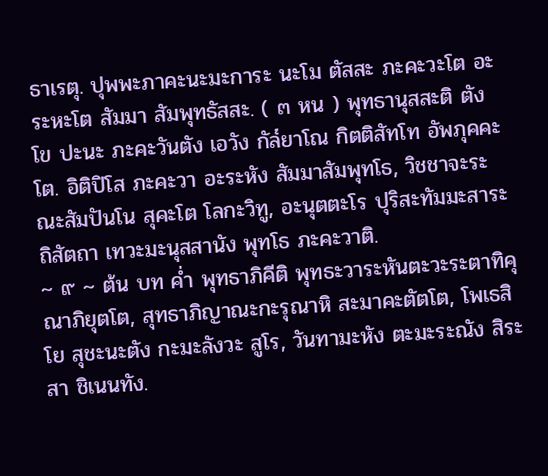ธาเรตุ. ปุพพะภาคะนะมะการะ นะโม ตัสสะ ภะคะวะโต อะระหะโต สัมมา สัมพุทธัสสะ. ( ๓ หน ) พุทธานุสสะติ ตัง โข ปะนะ ภะคะวันตัง เอวัง กัล๎ยาโณ กิตติสัทโท อัพภุคคะโต. อิติปิโส ภะคะวา อะระหัง สัมมาสัมพุทโธ, วิชชาจะระณะสัมปันโน สุคะโต โลกะวิทู, อะนุตตะโร ปุริสะทัมมะสาระถิสัตถา เทวะมะนุสสานัง พุทโธ ภะคะวาติ.
~ ๙ ~ ต้น บท ค่ำ พุทธาภิคีติ พุทธะวาระหันตะวะระตาทิคุณาภิยุตโต, สุทธาภิญาณะกะรุณาหิ สะมาคะตัตโต, โพเธสิ โย สุชะนะตัง กะมะลังวะ สูโร, วันทามะหัง ตะมะระณัง สิระสา ชิเนนทัง.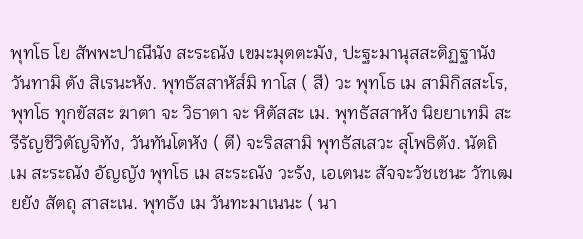พุทโธ โย สัพพะปาณีนัง สะระณัง เขมะมุตตะมัง, ปะฐะมานุสสะติฏฐานัง วันทามิ ตัง สิเรนะหัง. พุทธัสสาหัส๎มิ ทาโส ( สี) วะ พุทโธ เม สามิกิสสะโร, พุทโธ ทุกขัสสะ ฆาตา จะ วิธาตา จะ หิตัสสะ เม. พุทธัสสาหัง นิยยาเทมิ สะรีรัญชีวิตัญจิทัง, วันทันโตหัง ( ตี) จะริสสามิ พุทธัสเสวะ สุโพธิตัง. นัตถิ เม สะระณัง อัญญัง พุทโธ เม สะระณัง วะรัง, เอเตนะ สัจจะวัชเชนะ วัฑเฒยยัง สัตถุ สาสะเน. พุทธัง เม วันทะมาเนนะ ( นา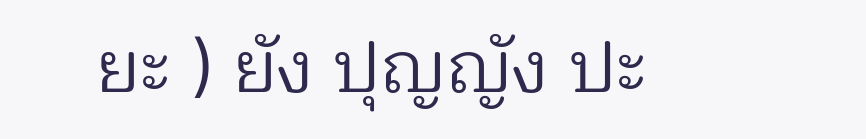ยะ ) ยัง ปุญญัง ปะ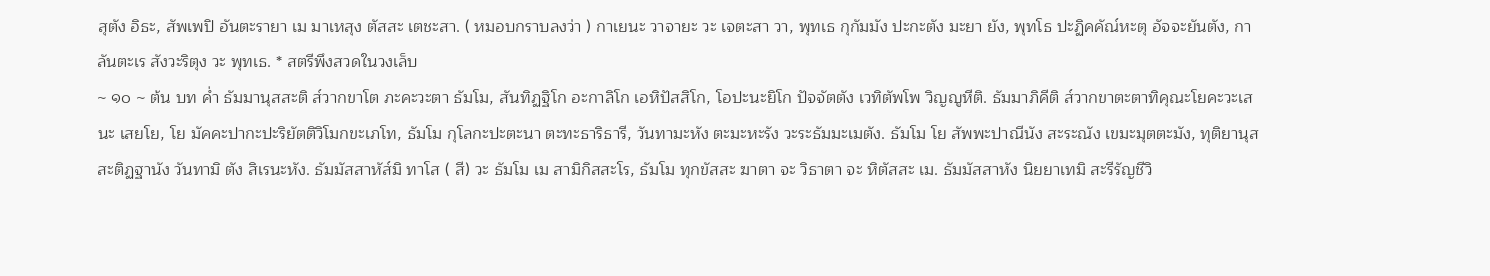สุตัง อิธะ, สัพเพปิ อันตะรายา เม มาเหสุง ตัสสะ เตชะสา. ( หมอบกราบลงว่า ) กาเยนะ วาจายะ วะ เจตะสา วา, พุทเธ กุกัมมัง ปะกะตัง มะยา ยัง, พุทโธ ปะฏิคคัณ๎หะตุ อัจจะยันตัง, กาลันตะเร สังวะริตุง วะ พุทเธ. * สตรีพึงสวดในวงเล็บ
~ ๑๐ ~ ต้น บท ค่ำ ธัมมานุสสะติ ส๎วากขาโต ภะคะวะตา ธัมโม, สันทิฏฐิโก อะกาลิโก เอหิปัสสิโก, โอปะนะยิโก ปัจจัตตัง เวทิตัพโพ วิญญูหีติ. ธัมมาภิคีติ ส๎วากขาตะตาทิคุณะโยคะวะเสนะ เสยโย, โย มัคคะปากะปะริยัตติวิโมกขะเภโท, ธัมโม กุโลกะปะตะนา ตะทะธาริธารี, วันทามะหัง ตะมะหะรัง วะระธัมมะเมตัง. ธัมโม โย สัพพะปาณีนัง สะระณัง เขมะมุตตะมัง, ทุติยานุสสะติฏฐานัง วันทามิ ตัง สิเรนะหัง. ธัมมัสสาหัส๎มิ ทาโส ( สี) วะ ธัมโม เม สามิกิสสะโร, ธัมโม ทุกขัสสะ ฆาตา จะ วิธาตา จะ หิตัสสะ เม. ธัมมัสสาหัง นิยยาเทมิ สะรีรัญชีวิ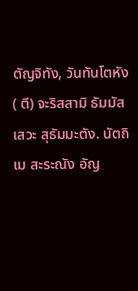ตัญจิทัง, วันทันโตหัง ( ตี) จะริสสามิ ธัมมัสเสวะ สุธัมมะตัง. นัตถิ เม สะระณัง อัญ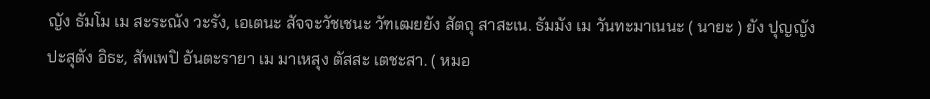ญัง ธัมโม เม สะระณัง วะรัง, เอเตนะ สัจจะวัชเชนะ วัฑเฒยยัง สัตถุ สาสะเน. ธัมมัง เม วันทะมาเนนะ ( นายะ ) ยัง ปุญญัง ปะสุตัง อิธะ, สัพเพปิ อันตะรายา เม มาเหสุง ตัสสะ เตชะสา. ( หมอ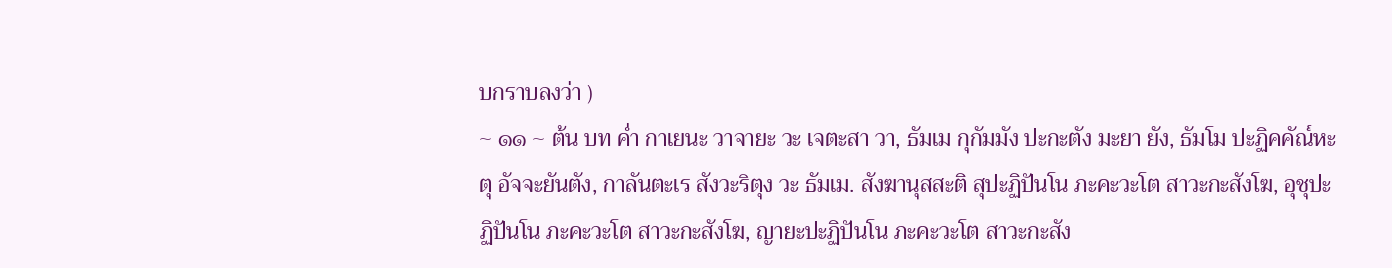บกราบลงว่า )
~ ๑๑ ~ ต้น บท ค่ำ กาเยนะ วาจายะ วะ เจตะสา วา, ธัมเม กุกัมมัง ปะกะตัง มะยา ยัง, ธัมโม ปะฏิคคัณ๎หะตุ อัจจะยันตัง, กาลันตะเร สังวะริตุง วะ ธัมเม. สังฆานุสสะติ สุปะฏิปันโน ภะคะวะโต สาวะกะสังโฆ, อุชุปะฏิปันโน ภะคะวะโต สาวะกะสังโฆ, ญายะปะฏิปันโน ภะคะวะโต สาวะกะสัง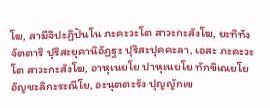โฆ, สามีจิปะฏิปันโน ภะคะวะโต สาวะกะสังโฆ, ยะทิทัง จัตตาริ ปุริสะยุคานิอัฏฐะ ปุริสะปุคคะลา, เอสะ ภะคะวะโต สาวะกะสังโฆ, อาหุเนยโย ปาหุเนยโย ทักขิเณยโย อัญชะลิกะระณีโย, อะนุตตะรัง ปุญญักเข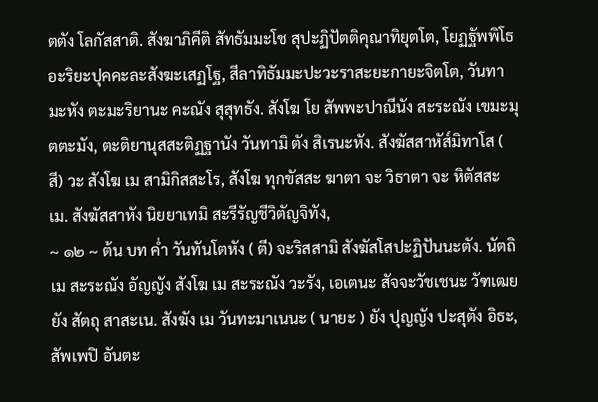ตตัง โลกัสสาติ. สังฆาภิคีติ สัทธัมมะโช สุปะฏิปัตติคุณาทิยุตโต, โยฏฐัพพิโธ อะริยะปุคคะละสังฆะเสฏโฐ, สีลาทิธัมมะปะวะราสะยะกายะจิตโต, วันทามะหัง ตะมะริยานะ คะณัง สุสุทธัง. สังโฆ โย สัพพะปาณีนัง สะระณัง เขมะมุตตะมัง, ตะติยานุสสะติฏฐานัง วันทามิ ตัง สิเรนะหัง. สังฆัสสาหัส๎มิทาโส ( สี) วะ สังโฆ เม สามิกิสสะโร, สังโฆ ทุกขัสสะ ฆาตา จะ วิธาตา จะ หิตัสสะ เม. สังฆัสสาหัง นิยยาเทมิ สะรีรัญชีวิตัญจิทัง,
~ ๑๒ ~ ต้น บท ค่ำ วันทันโตหัง ( ตี) จะริสสามิ สังฆัสโสปะฏิปันนะตัง. นัตถิ เม สะระณัง อัญญัง สังโฆ เม สะระณัง วะรัง, เอเตนะ สัจจะวัชเชนะ วัฑเฒยยัง สัตถุ สาสะเน. สังฆัง เม วันทะมาเนนะ ( นายะ ) ยัง ปุญญัง ปะสุตัง อิธะ, สัพเพปิ อันตะ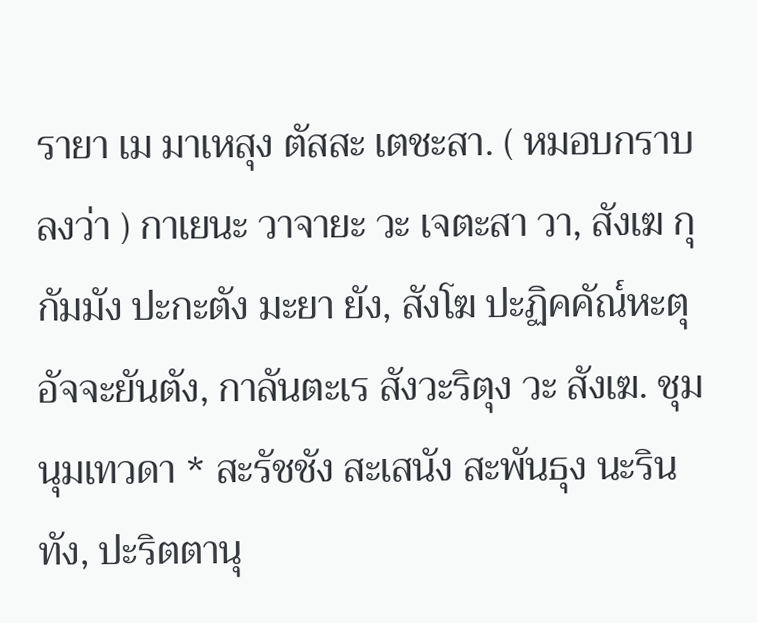รายา เม มาเหสุง ตัสสะ เตชะสา. ( หมอบกราบลงว่า ) กาเยนะ วาจายะ วะ เจตะสา วา, สังเฆ กุกัมมัง ปะกะตัง มะยา ยัง, สังโฆ ปะฏิคคัณ๎หะตุ อัจจะยันตัง, กาลันตะเร สังวะริตุง วะ สังเฆ. ชุมนุมเทวดา * สะรัชชัง สะเสนัง สะพันธุง นะรินทัง, ปะริตตานุ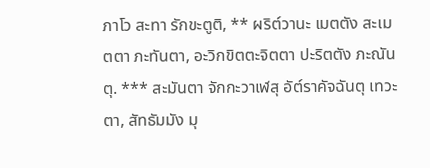ภาโว สะทา รักขะตูติ, ** ผริต๎วานะ เมตตัง สะเมตตา ภะทันตา, อะวิกขิตตะจิตตา ปะริตตัง ภะณันตุ. *** สะมันตา จักกะวาเฬสุ อัต๎ราคัจฉันตุ เทวะตา, สัทธัมมัง มุ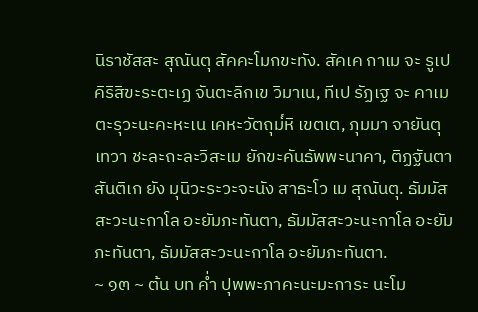นิราชัสสะ สุณันตุ สัคคะโมกขะทัง. สัคเค กาเม จะ รูเป คิริสิขะระตะเฏ จันตะลิกเข วิมาเน, ทีเป รัฏเฐ จะ คาเม ตะรุวะนะคะหะเน เคหะวัตถุม๎หิ เขตเต, ภุมมา จายันตุ เทวา ชะละถะละวิสะเม ยักขะคันธัพพะนาคา, ติฏฐันตา สันติเก ยัง มุนิวะระวะจะนัง สาธะโว เม สุณันตุ. ธัมมัสสะวะนะกาโล อะยัมภะทันตา, ธัมมัสสะวะนะกาโล อะยัมภะทันตา, ธัมมัสสะวะนะกาโล อะยัมภะทันตา.
~ ๑๓ ~ ต้น บท ค่ำ ปุพพะภาคะนะมะการะ นะโม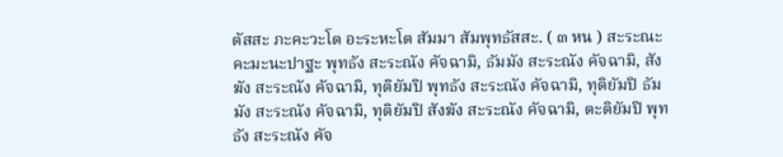ตัสสะ ภะคะวะโต อะระหะโต สัมมา สัมพุทธัสสะ. ( ๓ หน ) สะระณะคะมะนะปาฐะ พุทธัง สะระณัง คัจฉามิ, ธัมมัง สะระณัง คัจฉามิ, สังฆัง สะระณัง คัจฉามิ, ทุติยัมปิ พุทธัง สะระณัง คัจฉามิ, ทุติยัมปิ ธัมมัง สะระณัง คัจฉามิ, ทุติยัมปิ สังฆัง สะระณัง คัจฉามิ, ตะติยัมปิ พุทธัง สะระณัง คัจ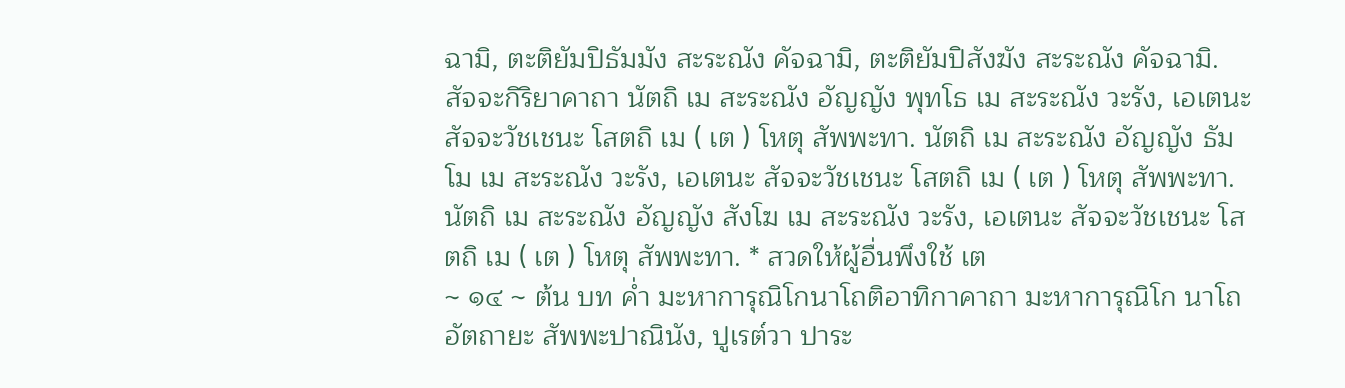ฉามิ, ตะติยัมปิธัมมัง สะระณัง คัจฉามิ, ตะติยัมปิสังฆัง สะระณัง คัจฉามิ. สัจจะกิริยาคาถา นัตถิ เม สะระณัง อัญญัง พุทโธ เม สะระณัง วะรัง, เอเตนะ สัจจะวัชเชนะ โสตถิ เม ( เต ) โหตุ สัพพะทา. นัตถิ เม สะระณัง อัญญัง ธัมโม เม สะระณัง วะรัง, เอเตนะ สัจจะวัชเชนะ โสตถิ เม ( เต ) โหตุ สัพพะทา. นัตถิ เม สะระณัง อัญญัง สังโฆ เม สะระณัง วะรัง, เอเตนะ สัจจะวัชเชนะ โสตถิ เม ( เต ) โหตุ สัพพะทา. * สวดให้ผู้อื่นพึงใช้ เต
~ ๑๔ ~ ต้น บท ค่ำ มะหาการุณิโกนาโถติอาทิกาคาถา มะหาการุณิโก นาโถ อัตถายะ สัพพะปาณินัง, ปูเรต๎วา ปาระ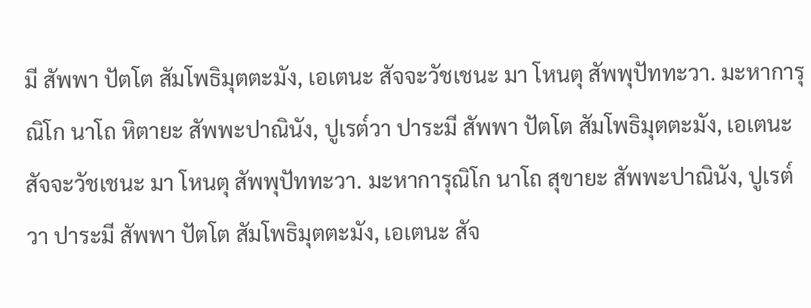มี สัพพา ปัตโต สัมโพธิมุตตะมัง, เอเตนะ สัจจะวัชเชนะ มา โหนตุ สัพพุปัททะวา. มะหาการุณิโก นาโถ หิตายะ สัพพะปาณินัง, ปูเรต๎วา ปาระมี สัพพา ปัตโต สัมโพธิมุตตะมัง, เอเตนะ สัจจะวัชเชนะ มา โหนตุ สัพพุปัททะวา. มะหาการุณิโก นาโถ สุขายะ สัพพะปาณินัง, ปูเรต๎วา ปาระมี สัพพา ปัตโต สัมโพธิมุตตะมัง, เอเตนะ สัจ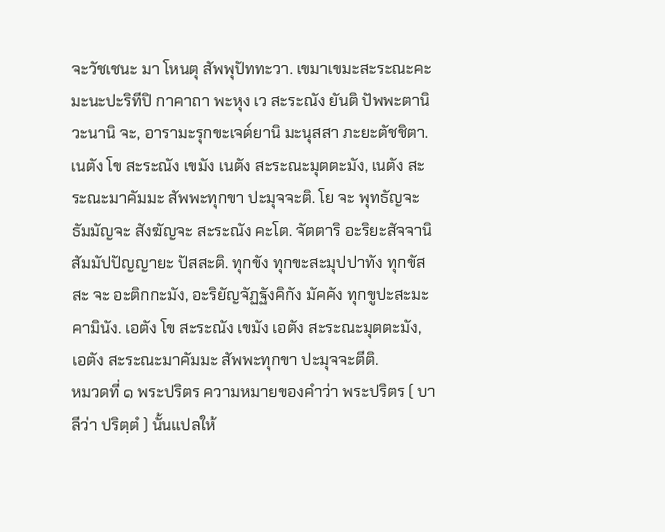จะวัชเชนะ มา โหนตุ สัพพุปัททะวา. เขมาเขมะสะระณะคะมะนะปะริทีปิ กาคาถา พะหุง เว สะระณัง ยันติ ปัพพะตานิ วะนานิ จะ, อารามะรุกขะเจต๎ยานิ มะนุสสา ภะยะตัชชิตา. เนตัง โข สะระณัง เขมัง เนตัง สะระณะมุตตะมัง, เนตัง สะระณะมาคัมมะ สัพพะทุกขา ปะมุจจะติ. โย จะ พุทธัญจะ ธัมมัญจะ สังฆัญจะ สะระณัง คะโต. จัตตาริ อะริยะสัจจานิ สัมมัปปัญญายะ ปัสสะติ. ทุกขัง ทุกขะสะมุปปาทัง ทุกขัสสะ จะ อะติกกะมัง, อะริยัญจัฏฐังคิกัง มัคคัง ทุกขูปะสะมะคามินัง. เอตัง โข สะระณัง เขมัง เอตัง สะระณะมุตตะมัง, เอตัง สะระณะมาคัมมะ สัพพะทุกขา ปะมุจจะตีติ.
หมวดที่ ๑ พระปริตร ความหมายของคำว่า พระปริตร ( บาลีว่า ปริตฺตํ ) นั้นแปลให้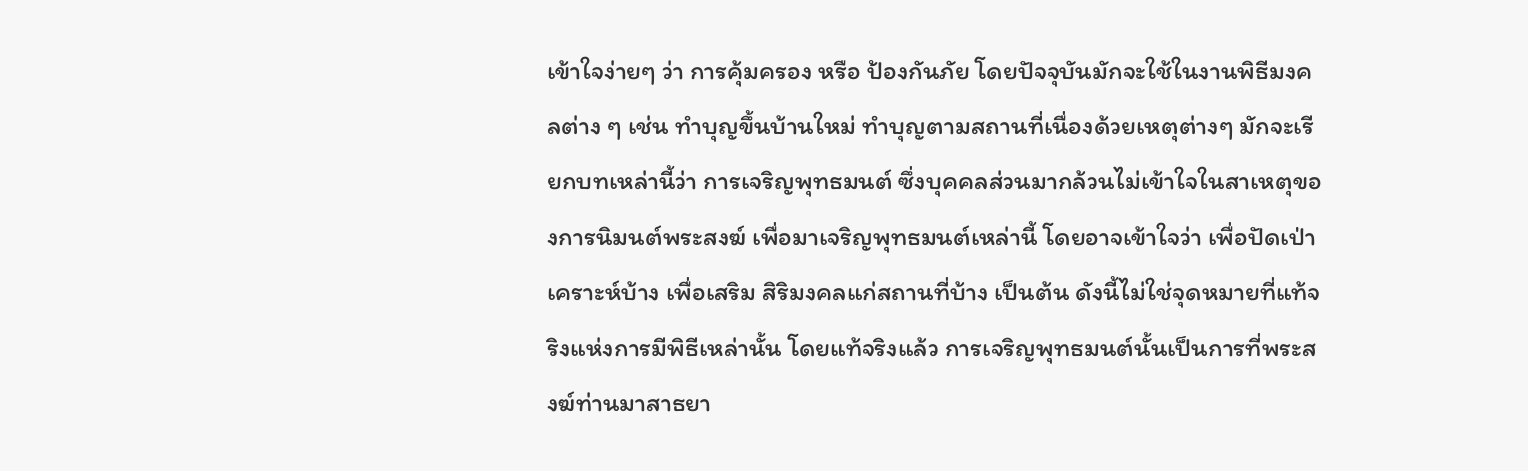เข้าใจง่ายๆ ว่า การคุ้มครอง หรือ ป้องกันภัย โดยปัจจุบันมักจะใช้ในงานพิธีมงคลต่าง ๆ เช่น ทำบุญขึ้นบ้านใหม่ ทำบุญตามสถานที่เนื่องด้วยเหตุต่างๆ มักจะเรียกบทเหล่านี้ว่า การเจริญพุทธมนต์ ซึ่งบุคคลส่วนมากล้วนไม่เข้าใจในสาเหตุของการนิมนต์พระสงฆ์ เพื่อมาเจริญพุทธมนต์เหล่านี้ โดยอาจเข้าใจว่า เพื่อปัดเป่าเคราะห์บ้าง เพื่อเสริม สิริมงคลแก่สถานที่บ้าง เป็นต้น ดังนี้ไม่ใช่จุดหมายที่แท้จริงแห่งการมีพิธีเหล่านั้น โดยแท้จริงแล้ว การเจริญพุทธมนต์นั้นเป็นการที่พระสงฆ์ท่านมาสาธยา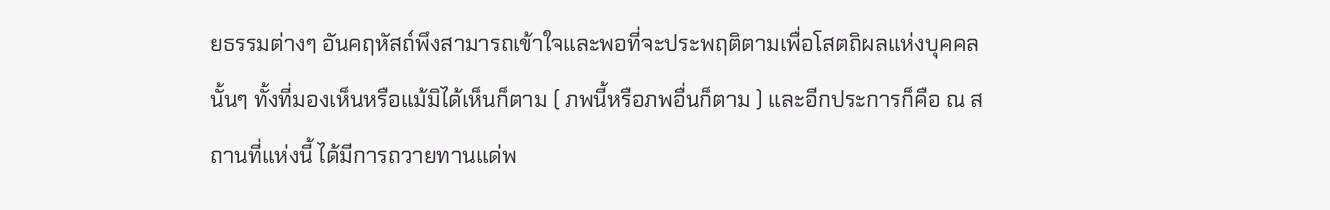ยธรรมต่างๆ อันคฤหัสถ์พึงสามารถเข้าใจและพอที่จะประพฤติตามเพื่อโสตถิผลแห่งบุคคลนั้นๆ ทั้งที่มองเห็นหรือแม้มิได้เห็นก็ตาม ( ภพนี้หรือภพอื่นก็ตาม ) และอีกประการก็คือ ณ สถานที่แห่งนี้ ได้มีการถวายทานแด่พ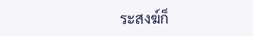ระสงฆ์ก็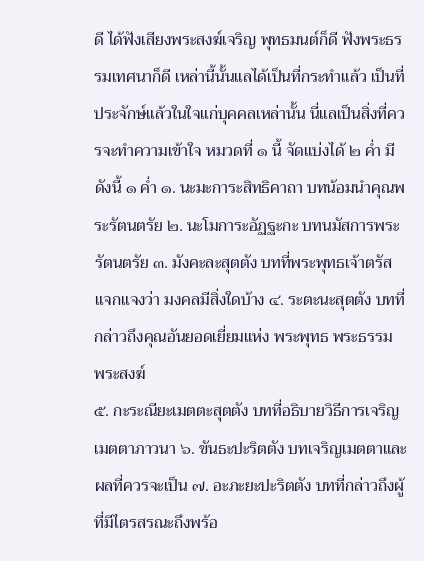ดี ได้ฟังเสียงพระสงฆ์เจริญ พุทธมนต์ก็ดี ฟังพระธรรมเทศนาก็ดี เหล่านี้นั้นแลได้เป็นที่กระทำแล้ว เป็นที่ประจักษ์แล้วในใจแก่บุคคลเหล่านั้น นี่แลเป็นสิ่งที่ควรจะทำความเข้าใจ หมวดที่ ๑ นี้ จัดแบ่งได้ ๒ ค่ำ มีดังนี้ ๑ ค่ำ ๑. นะมะการะสิทธิคาถา บทน้อมนำคุณพระรัตนตรัย ๒. นะโมการะอัฏฐะกะ บทนมัสการพระรัตนตรัย ๓. มังคะละสุตตัง บทที่พระพุทธเจ้าตรัสแจกแจงว่า มงคลมีสิ่งใดบ้าง ๔. ระตะนะสุตตัง บทที่กล่าวถึงคุณอันยอดเยี่ยมแห่ง พระพุทธ พระธรรม พระสงฆ์
๕. กะระณียะเมตตะสุตตัง บทที่อธิบายวิธีการเจริญเมตตาภาวนา ๖. ขันธะปะริตตัง บทเจริญเมตตาและผลที่ควรจะเป็น ๗. อะภะยะปะริตตัง บทที่กล่าวถึงผู้ที่มีไตรสรณะถึงพร้อ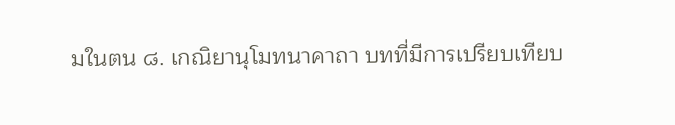มในตน ๘. เกณิยานุโมทนาคาถา บทที่มีการเปรียบเทียบ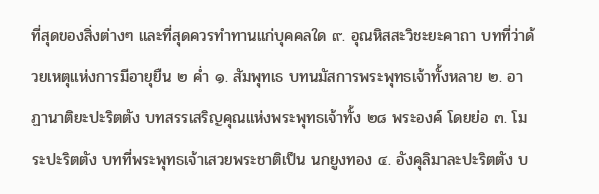ที่สุดของสิ่งต่างๆ และที่สุดควรทำทานแก่บุคคลใด ๙. อุณหิสสะวิชะยะคาถา บทที่ว่าด้วยเหตุแห่งการมีอายุยืน ๒ ค่ำ ๑. สัมพุทเธ บทนมัสการพระพุทธเจ้าทั้งหลาย ๒. อาฏานาติยะปะริตตัง บทสรรเสริญคุณแห่งพระพุทธเจ้าทั้ง ๒๘ พระองค์ โดยย่อ ๓. โมระปะริตตัง บทที่พระพุทธเจ้าเสวยพระชาติเป็น นกยูงทอง ๔. อังคุลิมาละปะริตตัง บ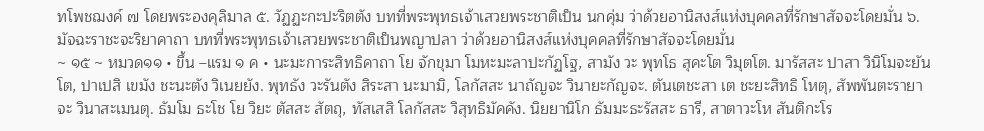ทโพชฌงค์ ๗ โดยพระองคุลิมาล ๕. วัฏฏะกะปะริตตัง บทที่พระพุทธเจ้าเสวยพระชาติเป็น นกคุ่ม ว่าด้วยอานิสงส์แห่งบุคคลที่รักษาสัจจะโดยมั่น ๖. มัจฉะราชะจะริยาคาถา บทที่พระพุทธเจ้าเสวยพระชาติเป็นพญาปลา ว่าด้วยอานิสงส์แห่งบุคคลที่รักษาสัจจะโดยมั่น
~ ๑๕ ~ หมวด๑๑ • ขึ้น –แรม ๑ ค • นะมะการะสิทธิคาถา โย จักขุมา โมหะมะลาปะกัฏโฐ, สามัง วะ พุทโธ สุคะโต วิมุตโต. มารัสสะ ปาสา วินิโมจะยันโต, ปาเปสิ เขมัง ชะนะตัง วิเนยยัง. พุทธัง วะรันตัง สิระสา นะมามิ, โลกัสสะ นาถัญจะ วินายะกัญจะ. ตันเตชะสา เต ชะยะสิทธิ โหตุ, สัพพันตะรายา จะ วินาสะเมนตุ. ธัมโม ธะโช โย วิยะ ตัสสะ สัตถุ, ทัสเสสิ โลกัสสะ วิสุทธิมัคคัง. นิยยานิโก ธัมมะธะรัสสะ ธารี, สาตาวะโห สันติกะโร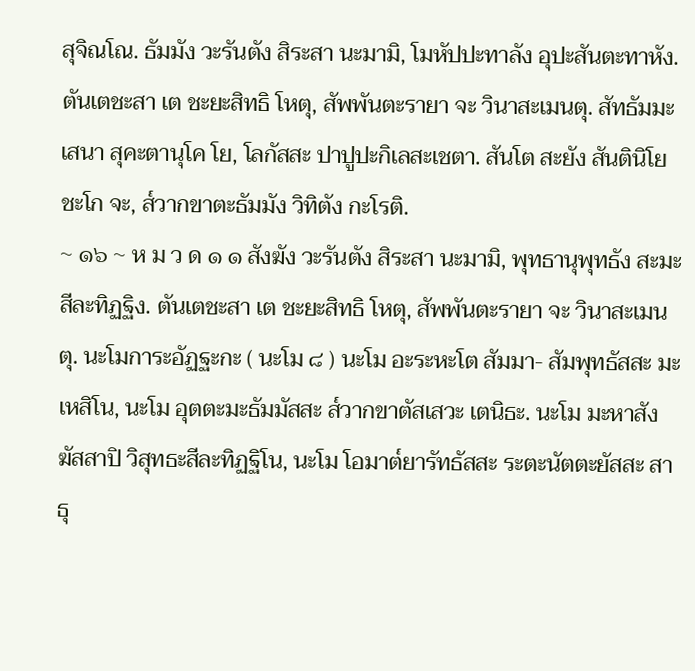สุจิณโณ. ธัมมัง วะรันตัง สิระสา นะมามิ, โมหัปปะทาลัง อุปะสันตะทาหัง. ตันเตชะสา เต ชะยะสิทธิ โหตุ, สัพพันตะรายา จะ วินาสะเมนตุ. สัทธัมมะเสนา สุคะตานุโค โย, โลกัสสะ ปาปูปะกิเลสะเชตา. สันโต สะยัง สันตินิโยชะโก จะ, ส๎วากขาตะธัมมัง วิทิตัง กะโรติ.
~ ๑๖ ~ ห ม ว ด ๑ ๑ สังฆัง วะรันตัง สิระสา นะมามิ, พุทธานุพุทธัง สะมะสีละทิฏฐิง. ตันเตชะสา เต ชะยะสิทธิ โหตุ, สัพพันตะรายา จะ วินาสะเมนตุ. นะโมการะอัฏฐะกะ ( นะโม ๘ ) นะโม อะระหะโต สัมมา- สัมพุทธัสสะ มะเหสิโน, นะโม อุตตะมะธัมมัสสะ ส๎วากขาตัสเสวะ เตนิธะ. นะโม มะหาสังฆัสสาปิ วิสุทธะสีละทิฏฐิโน, นะโม โอมาต๎ยารัทธัสสะ ระตะนัตตะยัสสะ สาธุ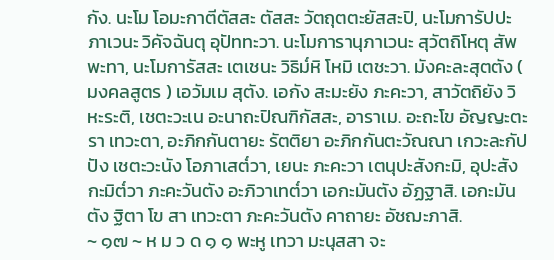กัง. นะโม โอมะกาตีตัสสะ ตัสสะ วัตถุตตะยัสสะปิ, นะโมการัปปะภาเวนะ วิคัจฉันตุ อุปัททะวา. นะโมการานุภาเวนะ สุวัตถิโหตุ สัพพะทา, นะโมการัสสะ เตเชนะ วิธิม๎หิ โหมิ เตชะวา. มังคะละสุตตัง ( มงคลสูตร ) เอวัมเม สุตัง. เอกัง สะมะยัง ภะคะวา, สาวัตถิยัง วิหะระติ, เชตะวะเน อะนาถะปิณฑิกัสสะ, อาราเม. อะถะโข อัญญะตะรา เทวะตา, อะภิกกันตายะ รัตติยา อะภิกกันตะวัณณา เกวะละกัปปัง เชตะวะนัง โอภาเสต๎วา, เยนะ ภะคะวา เตนุปะสังกะมิ, อุปะสังกะมิต๎วา ภะคะวันตัง อะภิวาเทต๎วา เอกะมันตัง อัฏฐาสิ. เอกะมันตัง ฐิตา โข สา เทวะตา ภะคะวันตัง คาถายะ อัชฌะภาสิ.
~ ๑๗ ~ ห ม ว ด ๑ ๑ พะหู เทวา มะนุสสา จะ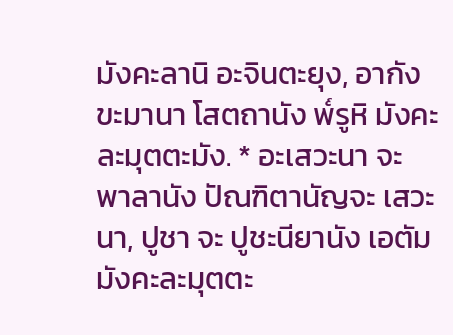มังคะลานิ อะจินตะยุง, อากังขะมานา โสตถานัง พ๎รูหิ มังคะละมุตตะมัง. * อะเสวะนา จะ พาลานัง ปัณฑิตานัญจะ เสวะนา, ปูชา จะ ปูชะนียานัง เอตัมมังคะละมุตตะ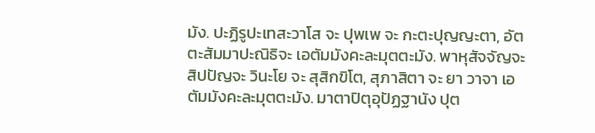มัง. ปะฏิรูปะเทสะวาโส จะ ปุพเพ จะ กะตะปุญญะตา, อัตตะสัมมาปะณิธิจะ เอตัมมังคะละมุตตะมัง. พาหุสัจจัญจะ สิปปัญจะ วินะโย จะ สุสิกขิโต, สุภาสิตา จะ ยา วาจา เอตัมมังคะละมุตตะมัง. มาตาปิตุอุปัฏฐานัง ปุต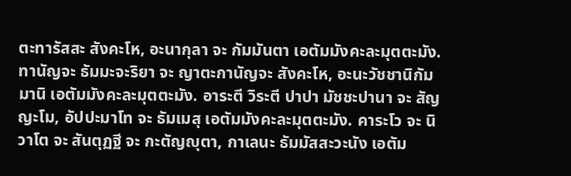ตะทารัสสะ สังคะโห, อะนากุลา จะ กัมมันตา เอตัมมังคะละมุตตะมัง. ทานัญจะ ธัมมะจะริยา จะ ญาตะกานัญจะ สังคะโห, อะนะวัชชานิกัมมานิ เอตัมมังคะละมุตตะมัง. อาระตี วิระตี ปาปา มัชชะปานา จะ สัญญะโม, อัปปะมาโท จะ ธัมเมสุ เอตัมมังคะละมุตตะมัง. คาระโว จะ นิวาโต จะ สันตุฏฐี จะ กะตัญญุตา, กาเลนะ ธัมมัสสะวะนัง เอตัม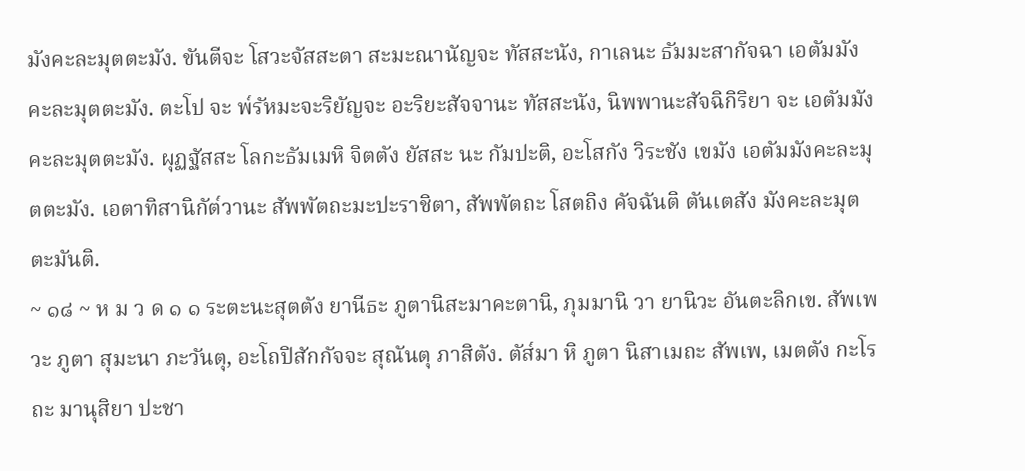มังคะละมุตตะมัง. ขันตีจะ โสวะจัสสะตา สะมะณานัญจะ ทัสสะนัง, กาเลนะ ธัมมะสากัจฉา เอตัมมังคะละมุตตะมัง. ตะโป จะ พ๎รัหมะจะริยัญจะ อะริยะสัจจานะ ทัสสะนัง, นิพพานะสัจฉิกิริยา จะ เอตัมมังคะละมุตตะมัง. ผุฏฐัสสะ โลกะธัมเมหิ จิตตัง ยัสสะ นะ กัมปะติ, อะโสกัง วิระชัง เขมัง เอตัมมังคะละมุตตะมัง. เอตาทิสานิกัต๎วานะ สัพพัตถะมะปะราชิตา, สัพพัตถะ โสตถิง คัจฉันติ ตันเตสัง มังคะละมุตตะมันติ.
~ ๑๘ ~ ห ม ว ด ๑ ๑ ระตะนะสุตตัง ยานีธะ ภูตานิสะมาคะตานิ, ภุมมานิ วา ยานิวะ อันตะลิกเข. สัพเพ วะ ภูตา สุมะนา ภะวันตุ, อะโถปิสักกัจจะ สุณันตุ ภาสิตัง. ตัส๎มา หิ ภูตา นิสาเมถะ สัพเพ, เมตตัง กะโรถะ มานุสิยา ปะชา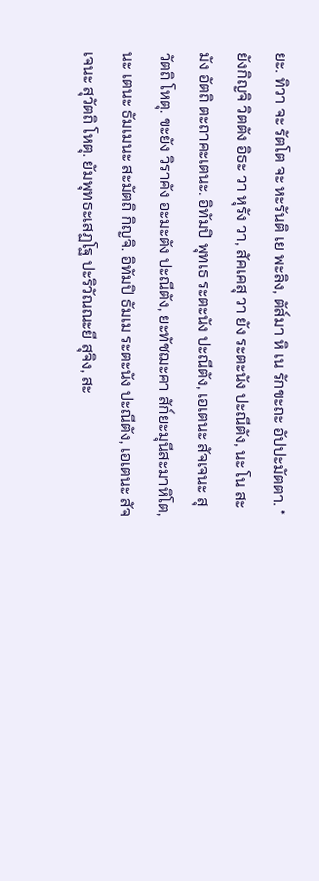ยะ. ทิวา จะ รัตโต จะ หะรันติ เย พะลิง, ตัส๎มา หิ เน รักขะถะ อัปปะมัตตา. * ยังกิญจิ วิตตัง อิธะ วา หุรัง วา, สัคเคสุ วา ยัง ระตะนัง ปะณีตัง, นะ โน สะมัง อัตถิ ตะถาคะเตนะ. อิทัมปิ พุทเธ ระตะนัง ปะณีตัง, เอเตนะ สัจเจนะ สุวัตถิ โหตุ. ขะยัง วิราคัง อะมะตัง ปะณีตัง, ยะทัชฌะคา สัก๎ยะมุนีสะมาหิโต, นะ เตนะ ธัมเมนะ สะมัตถิ กิญจิ. อิทัมปิ ธัมเม ระตะนัง ปะณีตัง, เอเตนะ สัจเจนะ สุวัตถิ โหตุ. ยัมพุทธะเสฏโฐ ปะริวัณณะยี สุจิง, สะ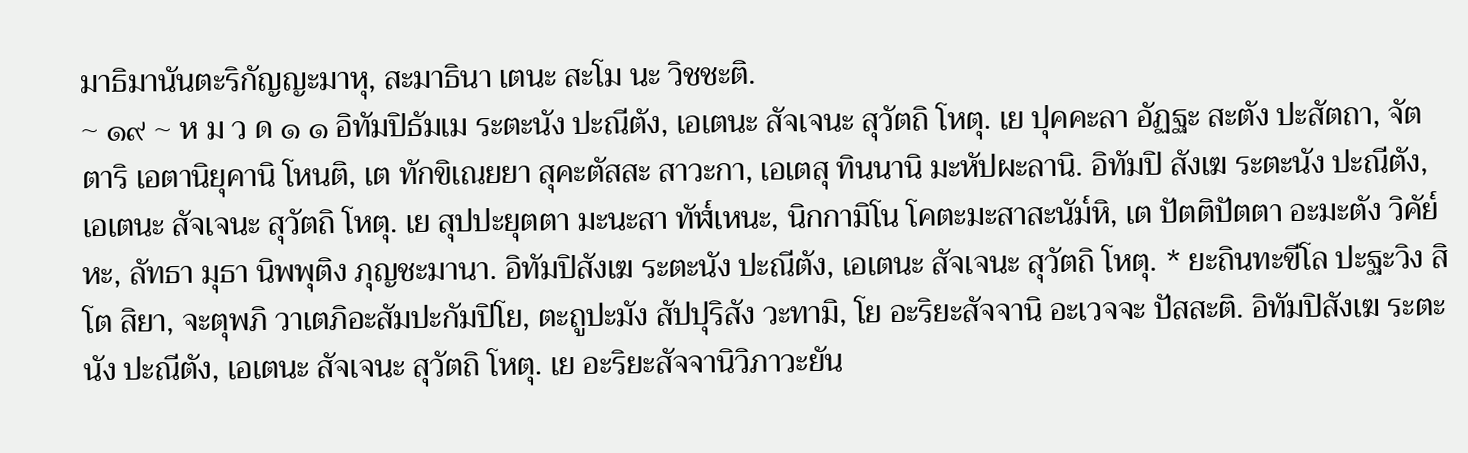มาธิมานันตะริกัญญะมาหุ, สะมาธินา เตนะ สะโม นะ วิชชะติ.
~ ๑๙ ~ ห ม ว ด ๑ ๑ อิทัมปิธัมเม ระตะนัง ปะณีตัง, เอเตนะ สัจเจนะ สุวัตถิ โหตุ. เย ปุคคะลา อัฏฐะ สะตัง ปะสัตถา, จัตตาริ เอตานิยุคานิ โหนติ, เต ทักขิเณยยา สุคะตัสสะ สาวะกา, เอเตสุ ทินนานิ มะหัปผะลานิ. อิทัมปิ สังเฆ ระตะนัง ปะณีตัง, เอเตนะ สัจเจนะ สุวัตถิ โหตุ. เย สุปปะยุตตา มะนะสา ทัฬ๎เหนะ, นิกกามิโน โคตะมะสาสะนัม๎หิ, เต ปัตติปัตตา อะมะตัง วิคัย๎หะ, ลัทธา มุธา นิพพุติง ภุญชะมานา. อิทัมปิสังเฆ ระตะนัง ปะณีตัง, เอเตนะ สัจเจนะ สุวัตถิ โหตุ. * ยะถินทะขีโล ปะฐะวิง สิโต สิยา, จะตุพภิ วาเตภิอะสัมปะกัมปิโย, ตะถูปะมัง สัปปุริสัง วะทามิ, โย อะริยะสัจจานิ อะเวจจะ ปัสสะติ. อิทัมปิสังเฆ ระตะนัง ปะณีตัง, เอเตนะ สัจเจนะ สุวัตถิ โหตุ. เย อะริยะสัจจานิวิภาวะยัน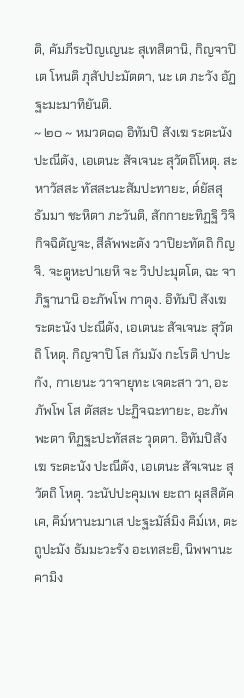ติ, คัมภีระปัญเญนะ สุเทสิตานิ, กิญจาปิ เต โหนติ ภุสัปปะมัตตา, นะ เต ภะวัง อัฏฐะมะมาทิยันติ.
~ ๒๐ ~ หมวด๑๑ อิทัมปิ สังเฆ ระตะนัง ปะณีตัง, เอเตนะ สัจเจนะ สุวัตถิโหตุ. สะหาวัสสะ ทัสสะนะสัมปะทายะ, ต๎ยัสสุ ธัมมา ชะหิตา ภะวันติ, สักกายะทิฏฐิ วิจิกิจฉิตัญจะ, สีลัพพะตัง วาปิยะทัตถิ กิญจิ. จะตูหะปาเยหิ จะ วิปปะมุตโต, ฉะ จาภิฐานานิ อะภัพโพ กาตุง. อิทัมปิ สังเฆ ระตะนัง ปะณีตัง, เอเตนะ สัจเจนะ สุวัตถิ โหตุ. กิญจาปิ โส กัมมัง กะโรติ ปาปะกัง, กาเยนะ วาจายุทะ เจตะสา วา, อะภัพโพ โส ตัสสะ ปะฏิจฉะทายะ, อะภัพพะตา ทิฏฐะปะทัสสะ วุตตา. อิทัมปิสังเฆ ระตะนัง ปะณีตัง, เอเตนะ สัจเจนะ สุวัตถิ โหตุ. วะนัปปะคุมเพ ยะถา ผุสสิตัคเค, คิม๎หานะมาเส ปะฐะมัส๎มิง คิม๎เห, ตะถูปะมัง ธัมมะวะรัง อะเทสะยิ, นิพพานะคามิง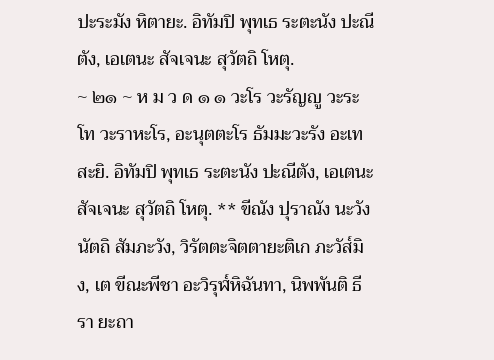ปะระมัง หิตายะ. อิทัมปิ พุทเธ ระตะนัง ปะณีตัง, เอเตนะ สัจเจนะ สุวัตถิ โหตุ.
~ ๒๑ ~ ห ม ว ด ๑ ๑ วะโร วะรัญญู วะระโท วะราหะโร, อะนุตตะโร ธัมมะวะรัง อะเทสะยิ. อิทัมปิ พุทเธ ระตะนัง ปะณีตัง, เอเตนะ สัจเจนะ สุวัตถิ โหตุ. ** ขีณัง ปุราณัง นะวัง นัตถิ สัมภะวัง, วิรัตตะจิตตายะติเก ภะวัส๎มิง, เต ขีณะพีชา อะวิรุฬ๎หิฉันทา, นิพพันติ ธีรา ยะถา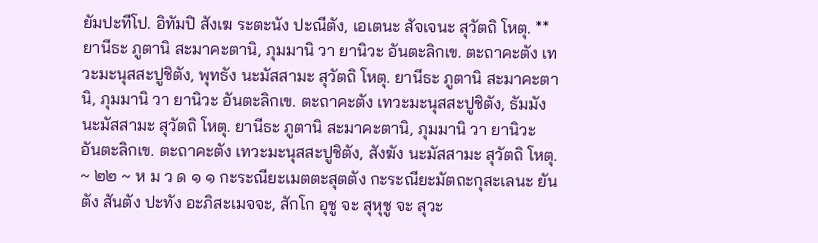ยัมปะทีโป. อิทัมปิ สังเฆ ระตะนัง ปะณีตัง, เอเตนะ สัจเจนะ สุวัตถิ โหตุ. ** ยานีธะ ภูตานิ สะมาคะตานิ, ภุมมานิ วา ยานิวะ อันตะลิกเข. ตะถาคะตัง เทวะมะนุสสะปูชิตัง, พุทธัง นะมัสสามะ สุวัตถิ โหตุ. ยานีธะ ภูตานิ สะมาคะตานิ, ภุมมานิ วา ยานิวะ อันตะลิกเข. ตะถาคะตัง เทวะมะนุสสะปูชิตัง, ธัมมัง นะมัสสามะ สุวัตถิ โหตุ. ยานีธะ ภูตานิ สะมาคะตานิ, ภุมมานิ วา ยานิวะ อันตะลิกเข. ตะถาคะตัง เทวะมะนุสสะปูชิตัง, สังฆัง นะมัสสามะ สุวัตถิ โหตุ.
~ ๒๒ ~ ห ม ว ด ๑ ๑ กะระณียะเมตตะสุตตัง กะระณียะมัตถะกุสะเลนะ ยันตัง สันตัง ปะทัง อะภิสะเมจจะ, สักโก อุชู จะ สุหุชู จะ สุวะ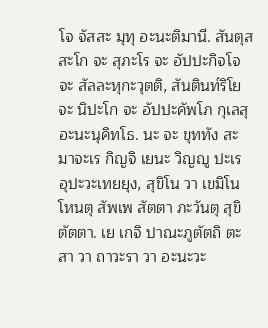โจ จัสสะ มุทุ อะนะติมานี. สันตุสสะโก จะ สุภะโร จะ อัปปะกิจโจ จะ สัลละหุกะวุตติ, สันตินท๎ริโย จะ นิปะโก จะ อัปปะคัพโภ กุเลสุ อะนะนุคิทโธ. นะ จะ ขุททัง สะมาจะเร กิญจิ เยนะ วิญญู ปะเร อุปะวะเทยยุง, สุขิโน วา เขมิโน โหนตุ สัพเพ สัตตา ภะวันตุ สุขิตัตตา. เย เกจิ ปาณะภูตัตถิ ตะสา วา ถาวะรา วา อะนะวะ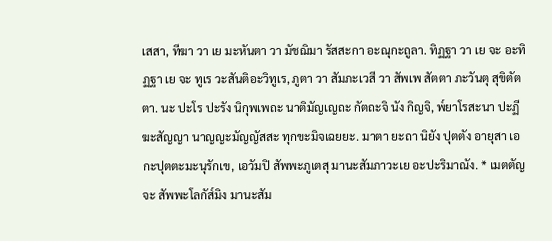เสสา, ทีฆา วา เย มะหันตา วา มัชฌิมา รัสสะกา อะณุกะถูลา. ทิฏฐา วา เย จะ อะทิฏฐา เย จะ ทูเร วะสันติอะวิทูเร, ภูตา วา สัมภะเวสี วา สัพเพ สัตตา ภะวันตุ สุขิตัตตา. นะ ปะโร ปะรัง นิกุพเพถะ นาติมัญเญถะ กัตถะจิ นัง กิญจิ, พ๎ยาโรสะนา ปะฏีฆะสัญญา นาญญะมัญญัสสะ ทุกขะมิจเฉยยะ. มาตา ยะถา นิยัง ปุตตัง อายุสา เอกะปุตตะมะนุรักเข, เอวัมปิ สัพพะภูเตสุ มานะสัมภาวะเย อะปะริมาณัง. * เมตตัญจะ สัพพะโลกัส๎มิง มานะสัม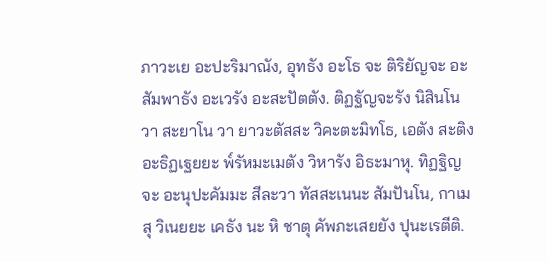ภาวะเย อะปะริมาณัง, อุทธัง อะโธ จะ ติริยัญจะ อะสัมพาธัง อะเวรัง อะสะปัตตัง. ติฏฐัญจะรัง นิสินโน วา สะยาโน วา ยาวะตัสสะ วิคะตะมิทโธ, เอตัง สะติง อะธิฏเฐยยะ พ๎รัหมะเมตัง วิหารัง อิธะมาหุ. ทิฏฐิญจะ อะนุปะคัมมะ สีละวา ทัสสะเนนะ สัมปันโน, กาเมสุ วิเนยยะ เคธัง นะ หิ ชาตุ คัพภะเสยยัง ปุนะเรตีติ.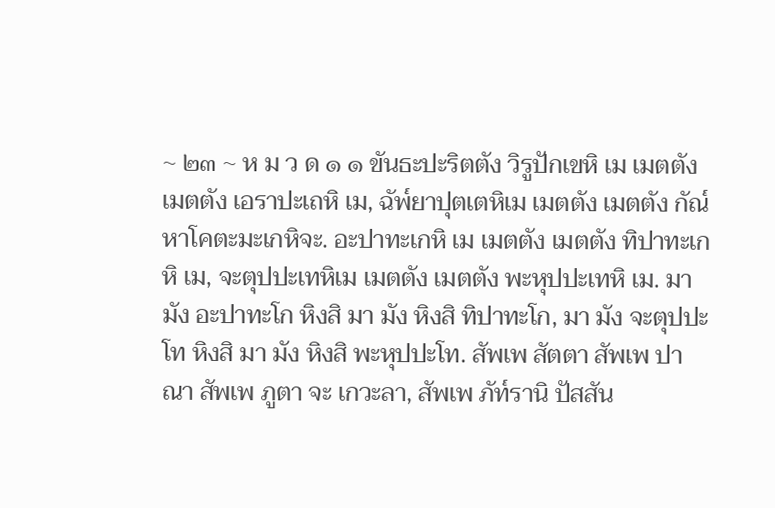~ ๒๓ ~ ห ม ว ด ๑ ๑ ขันธะปะริตตัง วิรูปักเขหิ เม เมตตัง เมตตัง เอราปะเถหิ เม, ฉัพ๎ยาปุตเตหิเม เมตตัง เมตตัง กัณ๎หาโคตะมะเกหิจะ. อะปาทะเกหิ เม เมตตัง เมตตัง ทิปาทะเกหิ เม, จะตุปปะเทหิเม เมตตัง เมตตัง พะหุปปะเทหิ เม. มา มัง อะปาทะโก หิงสิ มา มัง หิงสิ ทิปาทะโก, มา มัง จะตุปปะโท หิงสิ มา มัง หิงสิ พะหุปปะโท. สัพเพ สัตตา สัพเพ ปาณา สัพเพ ภูตา จะ เกวะลา, สัพเพ ภัท๎รานิ ปัสสัน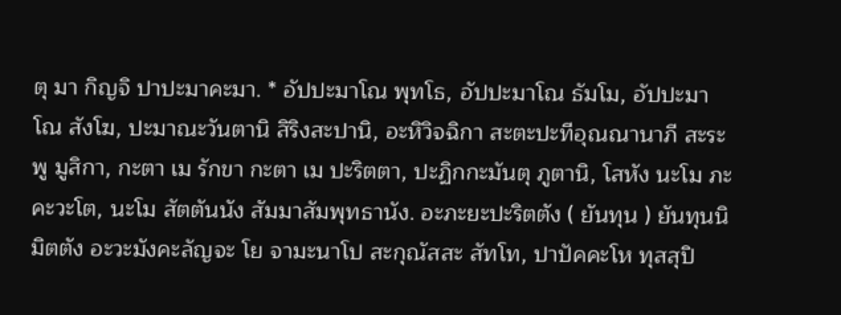ตุ มา กิญจิ ปาปะมาคะมา. * อัปปะมาโณ พุทโธ, อัปปะมาโณ ธัมโม, อัปปะมาโณ สังโฆ, ปะมาณะวันตานิ สิริงสะปานิ, อะหิวิจฉิกา สะตะปะทีอุณณานาภี สะระพู มูสิกา, กะตา เม รักขา กะตา เม ปะริตตา, ปะฏิกกะมันตุ ภูตานิ, โสหัง นะโม ภะคะวะโต, นะโม สัตตันนัง สัมมาสัมพุทธานัง. อะภะยะปะริตตัง ( ยันทุน ) ยันทุนนิมิตตัง อะวะมังคะลัญจะ โย จามะนาโป สะกุณัสสะ สัทโท, ปาปัคคะโห ทุสสุปิ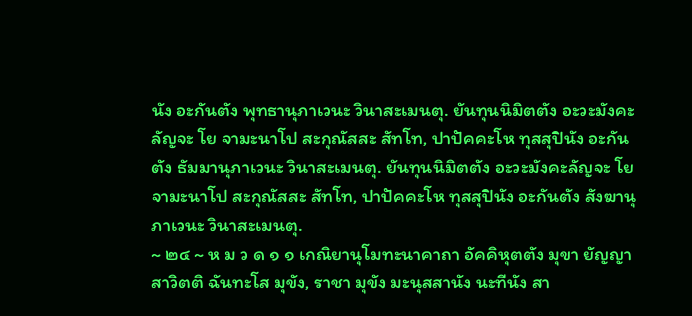นัง อะกันตัง พุทธานุภาเวนะ วินาสะเมนตุ. ยันทุนนิมิตตัง อะวะมังคะลัญจะ โย จามะนาโป สะกุณัสสะ สัทโท, ปาปัคคะโห ทุสสุปินัง อะกันตัง ธัมมานุภาเวนะ วินาสะเมนตุ. ยันทุนนิมิตตัง อะวะมังคะลัญจะ โย จามะนาโป สะกุณัสสะ สัทโท, ปาปัคคะโห ทุสสุปินัง อะกันตัง สังฆานุภาเวนะ วินาสะเมนตุ.
~ ๒๔ ~ ห ม ว ด ๑ ๑ เกณิยานุโมทะนาคาถา อัคคิหุตตัง มุขา ยัญญา สาวิตติ ฉันทะโส มุขัง, ราชา มุขัง มะนุสสานัง นะทีนัง สา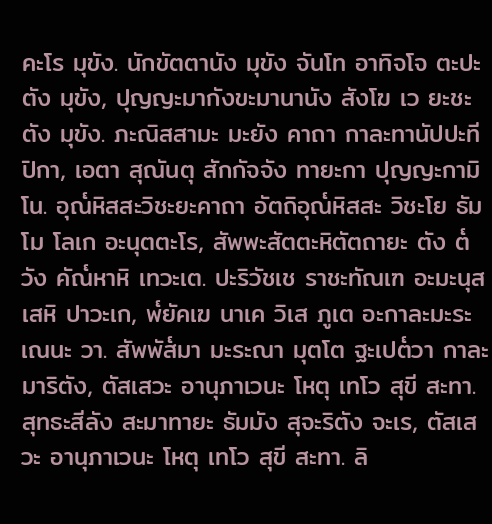คะโร มุขัง. นักขัตตานัง มุขัง จันโท อาทิจโจ ตะปะตัง มุขัง, ปุญญะมากังขะมานานัง สังโฆ เว ยะชะตัง มุขัง. ภะณิสสามะ มะยัง คาถา กาละทานัปปะทีปิกา, เอตา สุณันตุ สักกัจจัง ทายะกา ปุญญะกามิโน. อุณ๎หิสสะวิชะยะคาถา อัตถิอุณ๎หิสสะ วิชะโย ธัมโม โลเก อะนุตตะโร, สัพพะสัตตะหิตัตถายะ ตัง ต๎วัง คัณ๎หาหิ เทวะเต. ปะริวัชเช ราชะทัณเฑ อะมะนุสเสหิ ปาวะเก, พ๎ยัคเฆ นาเค วิเส ภูเต อะกาละมะระเณนะ วา. สัพพัส๎มา มะระณา มุตโต ฐะเปต๎วา กาละมาริตัง, ตัสเสวะ อานุภาเวนะ โหตุ เทโว สุขี สะทา. สุทธะสีลัง สะมาทายะ ธัมมัง สุจะริตัง จะเร, ตัสเสวะ อานุภาเวนะ โหตุ เทโว สุขี สะทา. ลิ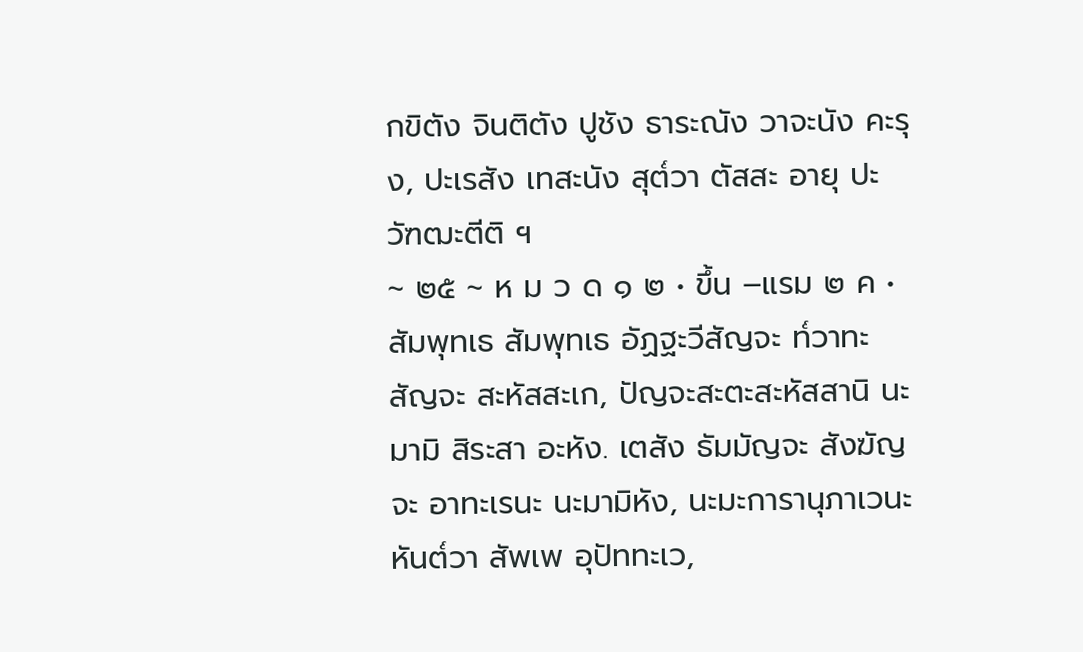กขิตัง จินติตัง ปูชัง ธาระณัง วาจะนัง คะรุง, ปะเรสัง เทสะนัง สุต๎วา ตัสสะ อายุ ปะวัฑฒะตีติ ฯ
~ ๒๕ ~ ห ม ว ด ๑ ๒ • ขึ้น –แรม ๒ ค • สัมพุทเธ สัมพุทเธ อัฏฐะวีสัญจะ ท๎วาทะสัญจะ สะหัสสะเก, ปัญจะสะตะสะหัสสานิ นะมามิ สิระสา อะหัง. เตสัง ธัมมัญจะ สังฆัญจะ อาทะเรนะ นะมามิหัง, นะมะการานุภาเวนะ หันต๎วา สัพเพ อุปัททะเว,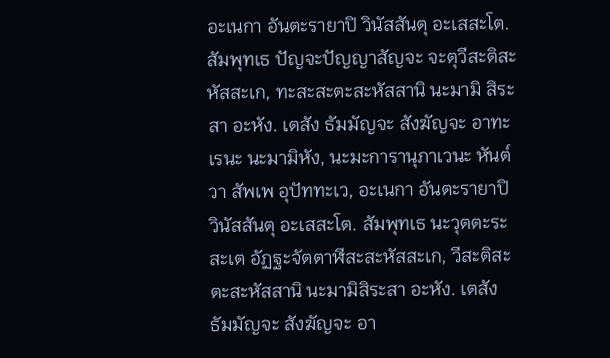อะเนกา อันตะรายาปิ วินัสสันตุ อะเสสะโต. สัมพุทเธ ปัญจะปัญญาสัญจะ จะตุวีสะติสะหัสสะเก, ทะสะสะตะสะหัสสานิ นะมามิ สิระสา อะหัง. เตสัง ธัมมัญจะ สังฆัญจะ อาทะเรนะ นะมามิหัง, นะมะการานุภาเวนะ หันต๎วา สัพเพ อุปัททะเว, อะเนกา อันตะรายาปิ วินัสสันตุ อะเสสะโต. สัมพุทเธ นะวุตตะระสะเต อัฏฐะจัตตาฬีสะสะหัสสะเก, วีสะติสะตะสะหัสสานิ นะมามิสิระสา อะหัง. เตสัง ธัมมัญจะ สังฆัญจะ อา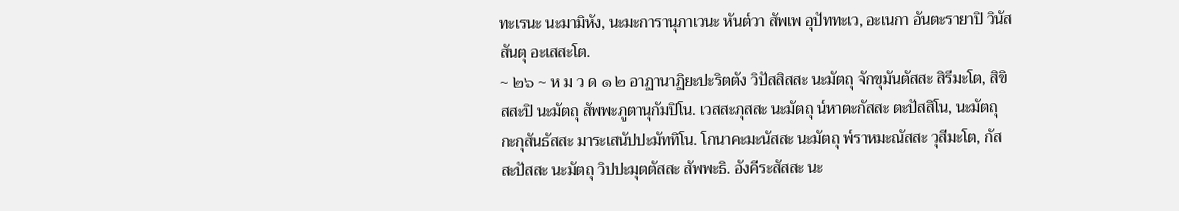ทะเรนะ นะมามิหัง, นะมะการานุภาเวนะ หันต๎วา สัพเพ อุปัททะเว, อะเนกา อันตะรายาปิ วินัสสันตุ อะเสสะโต.
~ ๒๖ ~ ห ม ว ด ๑ ๒ อาฏานาฏิยะปะริตตัง วิปัสสิสสะ นะมัตถุ จักขุมันตัสสะ สิรีมะโต, สิขิสสะปิ นะมัตถุ สัพพะภูตานุกัมปิโน. เวสสะภุสสะ นะมัตถุ น๎หาตะกัสสะ ตะปัสสิโน, นะมัตถุ กะกุสันธัสสะ มาระเสนัปปะมัททิโน. โกนาคะมะนัสสะ นะมัตถุ พ๎ราหมะณัสสะ วุสีมะโต, กัสสะปัสสะ นะมัตถุ วิปปะมุตตัสสะ สัพพะธิ. อังคีระสัสสะ นะ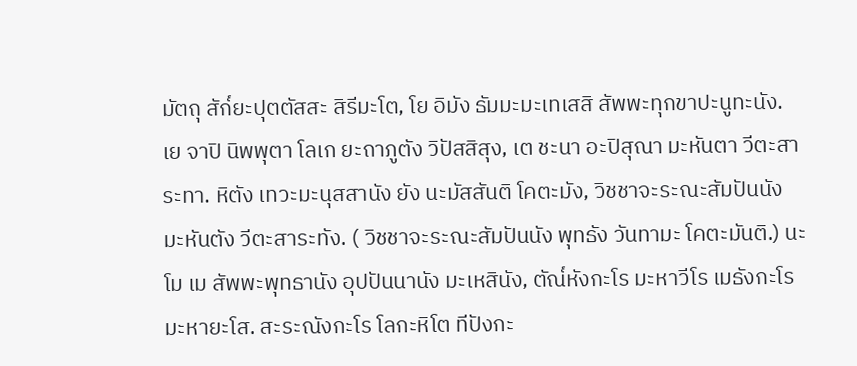มัตถุ สัก๎ยะปุตตัสสะ สิรีมะโต, โย อิมัง ธัมมะมะเทเสสิ สัพพะทุกขาปะนูทะนัง. เย จาปิ นิพพุตา โลเก ยะถาภูตัง วิปัสสิสุง, เต ชะนา อะปิสุณา มะหันตา วีตะสาระทา. หิตัง เทวะมะนุสสานัง ยัง นะมัสสันติ โคตะมัง, วิชชาจะระณะสัมปันนัง มะหันตัง วีตะสาระทัง. ( วิชชาจะระณะสัมปันนัง พุทธัง วันทามะ โคตะมันติ.) นะโม เม สัพพะพุทธานัง อุปปันนานัง มะเหสินัง, ตัณ๎หังกะโร มะหาวีโร เมธังกะโร มะหายะโส. สะระณังกะโร โลกะหิโต ทีปังกะ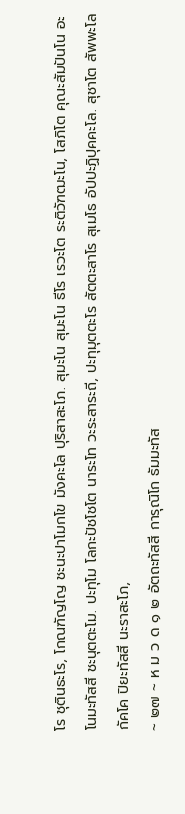โร ชุตินธะโร, โกณฑัญโญ ชะนะปาโมกโข มังคะโล ปุริสาสะโภ. สุมะโน สุมะโน ธีโร เรวะโต ระติวัฑฒะโน, โสภิโต คุณะสัมปันโน อะโนมะทัสสี ชะนุตตะโม. ปะทุโม โลกะปัชโชโต นาระโท วะระสาระถี, ปะทุมุตตะโร สัตตะสาโร สุเมโธ อัปปะฏิปุคคะโล. สุชาโต สัพพะโลกัคโค ปิยะทัสสี นะราสะโภ,
~ ๒๗ ~ ห ม ว ด ๑ ๒ อัตถะทัสสี การุณิโก ธัมมะทัส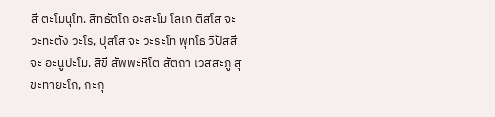สี ตะโมนุโท. สิทธัตโถ อะสะโม โลเก ติสโส จะ วะทะตัง วะโร, ปุสโส จะ วะระโท พุทโธ วิปัสสี จะ อะนูปะโม. สิขี สัพพะหิโต สัตถา เวสสะภู สุขะทายะโก, กะกุ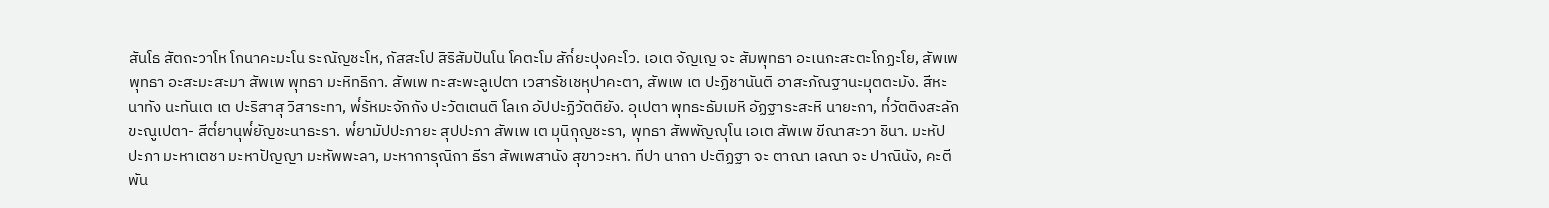สันโธ สัตถะวาโห โกนาคะมะโน ระณัญชะโห, กัสสะโป สิริสัมปันโน โคตะโม สัก๎ยะปุงคะโว. เอเต จัญเญ จะ สัมพุทธา อะเนกะสะตะโกฏะโย, สัพเพ พุทธา อะสะมะสะมา สัพเพ พุทธา มะหิทธิกา. สัพเพ ทะสะพะลูเปตา เวสารัชเชหุปาคะตา, สัพเพ เต ปะฏิชานันติ อาสะภัณฐานะมุตตะมัง. สีหะนาทัง นะทันเต เต ปะริสาสุ วิสาระทา, พ๎รัหมะจักกัง ปะวัตเตนติ โลเก อัปปะฏิวัตติยัง. อุเปตา พุทธะธัมเมหิ อัฏฐาระสะหิ นายะกา, ท๎วัตติงสะลักขะณูเปตา- สีต๎ยานุพ๎ยัญชะนาธะรา. พ๎ยามัปปะภายะ สุปปะภา สัพเพ เต มุนิกุญชะรา, พุทธา สัพพัญญุโน เอเต สัพเพ ขีณาสะวา ชินา. มะหัปปะภา มะหาเตชา มะหาปัญญา มะหัพพะลา, มะหาการุณิกา ธีรา สัพเพสานัง สุขาวะหา. ทีปา นาถา ปะติฏฐา จะ ตาณา เลณา จะ ปาณินัง, คะตี พัน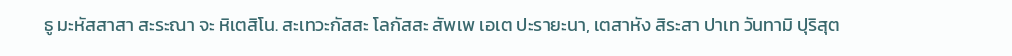ธู มะหัสสาสา สะระณา จะ หิเตสิโน. สะเทวะกัสสะ โลกัสสะ สัพเพ เอเต ปะรายะนา, เตสาหัง สิระสา ปาเท วันทามิ ปุริสุต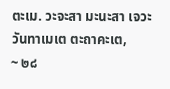ตะเม. วะจะสา มะนะสา เจวะ วันทาเมเต ตะถาคะเต,
~ ๒๘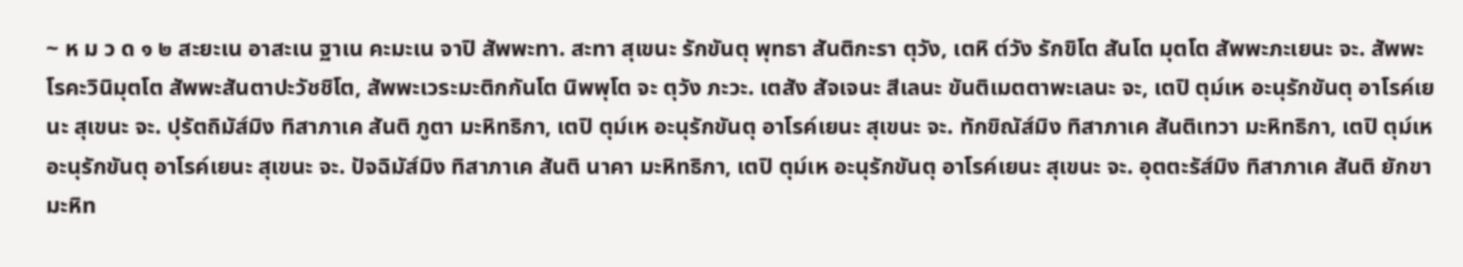~ ห ม ว ด ๑ ๒ สะยะเน อาสะเน ฐาเน คะมะเน จาปิ สัพพะทา. สะทา สุเขนะ รักขันตุ พุทธา สันติกะรา ตุวัง, เตหิ ต๎วัง รักขิโต สันโต มุตโต สัพพะภะเยนะ จะ. สัพพะโรคะวินิมุตโต สัพพะสันตาปะวัชชิโต, สัพพะเวระมะติกกันโต นิพพุโต จะ ตุวัง ภะวะ. เตสัง สัจเจนะ สีเลนะ ขันติเมตตาพะเลนะ จะ, เตปิ ตุม๎เห อะนุรักขันตุ อาโรค๎เยนะ สุเขนะ จะ. ปุรัตถิมัส๎มิง ทิสาภาเค สันติ ภูตา มะหิทธิกา, เตปิ ตุม๎เห อะนุรักขันตุ อาโรค๎เยนะ สุเขนะ จะ. ทักขิณัส๎มิง ทิสาภาเค สันติเทวา มะหิทธิกา, เตปิ ตุม๎เห อะนุรักขันตุ อาโรค๎เยนะ สุเขนะ จะ. ปัจฉิมัส๎มิง ทิสาภาเค สันติ นาคา มะหิทธิกา, เตปิ ตุม๎เห อะนุรักขันตุ อาโรค๎เยนะ สุเขนะ จะ. อุตตะรัส๎มิง ทิสาภาเค สันติ ยักขา มะหิท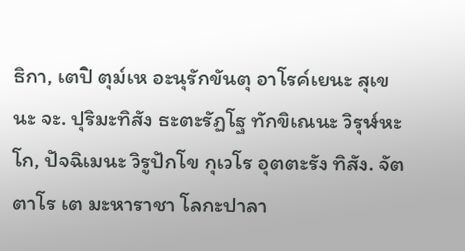ธิกา, เตปิ ตุม๎เห อะนุรักขันตุ อาโรค๎เยนะ สุเขนะ จะ. ปุริมะทิสัง ธะตะรัฏโฐ ทักขิเณนะ วิรุฬ๎หะโก, ปัจฉิเมนะ วิรูปักโข กุเวโร อุตตะรัง ทิสัง. จัตตาโร เต มะหาราชา โลกะปาลา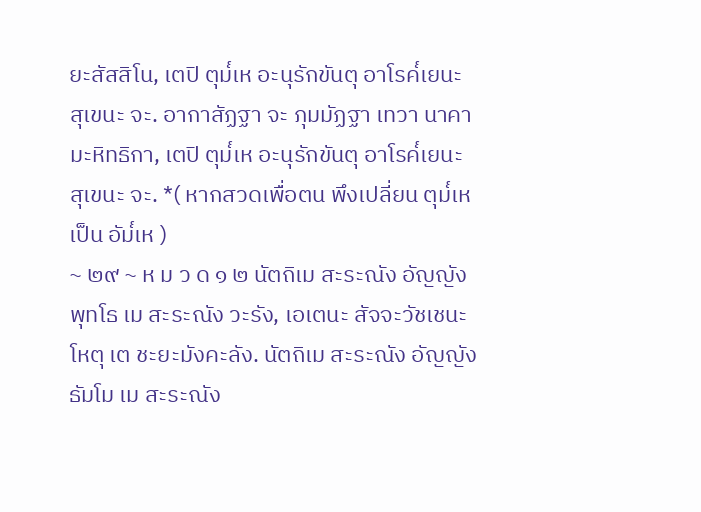ยะสัสสิโน, เตปิ ตุม๎เห อะนุรักขันตุ อาโรค๎เยนะ สุเขนะ จะ. อากาสัฏฐา จะ ภุมมัฏฐา เทวา นาคา มะหิทธิกา, เตปิ ตุม๎เห อะนุรักขันตุ อาโรค๎เยนะ สุเขนะ จะ. *( หากสวดเพื่อตน พึงเปลี่ยน ตุม๎เห เป็น อัม๎เห )
~ ๒๙ ~ ห ม ว ด ๑ ๒ นัตถิเม สะระณัง อัญญัง พุทโธ เม สะระณัง วะรัง, เอเตนะ สัจจะวัชเชนะ โหตุ เต ชะยะมังคะลัง. นัตถิเม สะระณัง อัญญัง ธัมโม เม สะระณัง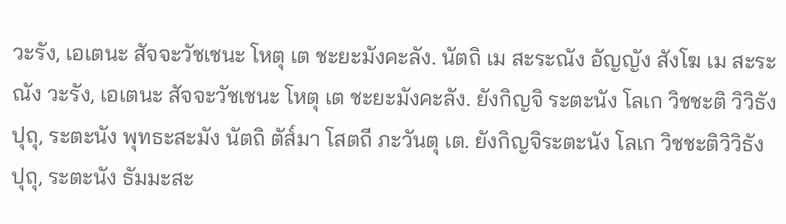วะรัง, เอเตนะ สัจจะวัชเชนะ โหตุ เต ชะยะมังคะลัง. นัตถิ เม สะระณัง อัญญัง สังโฆ เม สะระณัง วะรัง, เอเตนะ สัจจะวัชเชนะ โหตุ เต ชะยะมังคะลัง. ยังกิญจิ ระตะนัง โลเก วิชชะติ วิวิธัง ปุถุ, ระตะนัง พุทธะสะมัง นัตถิ ตัส๎มา โสตถี ภะวันตุ เต. ยังกิญจิระตะนัง โลเก วิชชะติวิวิธัง ปุถุ, ระตะนัง ธัมมะสะ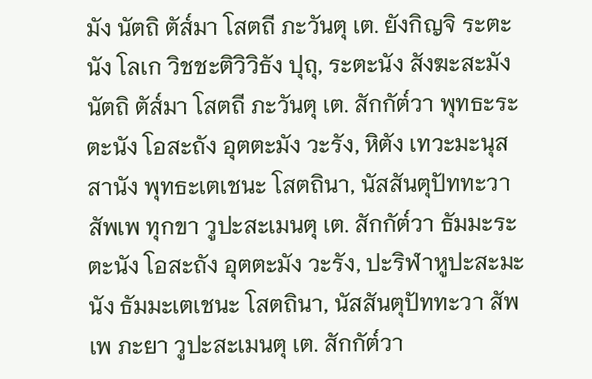มัง นัตถิ ตัส๎มา โสตถี ภะวันตุ เต. ยังกิญจิ ระตะนัง โลเก วิชชะติวิวิธัง ปุถุ, ระตะนัง สังฆะสะมัง นัตถิ ตัส๎มา โสตถี ภะวันตุ เต. สักกัต๎วา พุทธะระตะนัง โอสะถัง อุตตะมัง วะรัง, หิตัง เทวะมะนุสสานัง พุทธะเตเชนะ โสตถินา, นัสสันตุปัททะวา สัพเพ ทุกขา วูปะสะเมนตุ เต. สักกัต๎วา ธัมมะระตะนัง โอสะถัง อุตตะมัง วะรัง, ปะริฬาหูปะสะมะนัง ธัมมะเตเชนะ โสตถินา, นัสสันตุปัททะวา สัพเพ ภะยา วูปะสะเมนตุ เต. สักกัต๎วา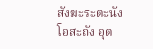สังฆะระตะนัง โอสะถัง อุต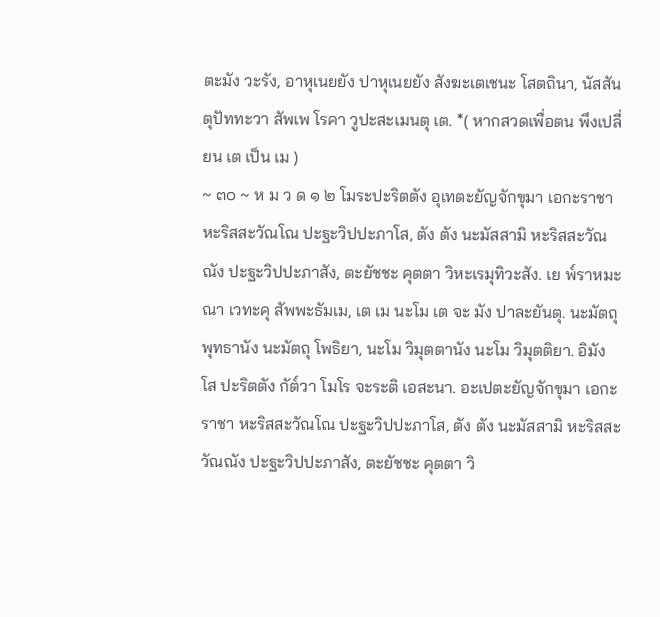ตะมัง วะรัง, อาหุเนยยัง ปาหุเนยยัง สังฆะเตเชนะ โสตถินา, นัสสันตุปัททะวา สัพเพ โรคา วูปะสะเมนตุ เต. *( หากสวดเพื่อตน พึงเปลี่ยน เต เป็น เม )
~ ๓๐ ~ ห ม ว ด ๑ ๒ โมระปะริตตัง อุเทตะยัญจักขุมา เอกะราชา หะริสสะวัณโณ ปะฐะวิปปะภาโส, ตัง ตัง นะมัสสามิ หะริสสะวัณณัง ปะฐะวิปปะภาสัง, ตะยัชชะ คุตตา วิหะเรมุทิวะสัง. เย พ๎ราหมะณา เวทะคุ สัพพะธัมเม, เต เม นะโม เต จะ มัง ปาละยันตุ. นะมัตถุ พุทธานัง นะมัตถุ โพธิยา, นะโม วิมุตตานัง นะโม วิมุตติยา. อิมัง โส ปะริตตัง กัต๎วา โมโร จะระติ เอสะนา. อะเปตะยัญจักขุมา เอกะราชา หะริสสะวัณโณ ปะฐะวิปปะภาโส, ตัง ตัง นะมัสสามิ หะริสสะวัณณัง ปะฐะวิปปะภาสัง, ตะยัชชะ คุตตา วิ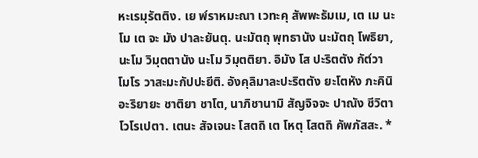หะเรมุรัตติง. เย พ๎ราหมะณา เวทะคุ สัพพะธัมเม, เต เม นะโม เต จะ มัง ปาละยันตุ. นะมัตถุ พุทธานัง นะมัตถุ โพธิยา, นะโม วิมุตตานัง นะโม วิมุตติยา. อิมัง โส ปะริตตัง กัต๎วา โมโร วาสะมะกัปปะยีติ. อังคุลิมาละปะริตตัง ยะโตหัง ภะคินิ อะริยายะ ชาติยา ชาโต, นาภิชานามิ สัญจิจจะ ปาณัง ชีวิตา โวโรเปตา. เตนะ สัจเจนะ โสตถิ เต โหตุ โสตถิ คัพภัสสะ. *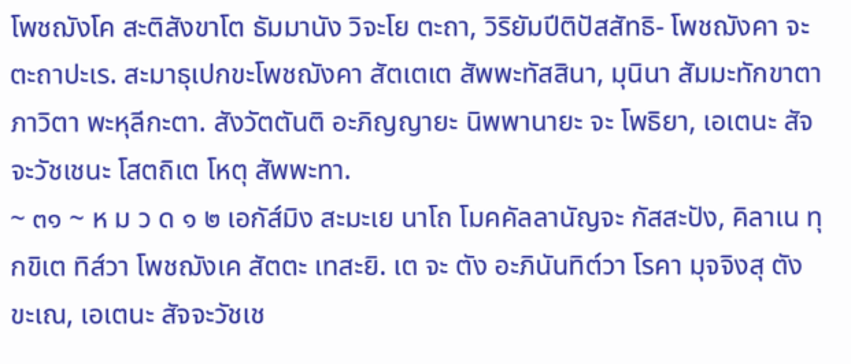โพชฌังโค สะติสังขาโต ธัมมานัง วิจะโย ตะถา, วิริยัมปีติปัสสัทธิ- โพชฌังคา จะ ตะถาปะเร. สะมาธุเปกขะโพชฌังคา สัตเตเต สัพพะทัสสินา, มุนินา สัมมะทักขาตา ภาวิตา พะหุลีกะตา. สังวัตตันติ อะภิญญายะ นิพพานายะ จะ โพธิยา, เอเตนะ สัจจะวัชเชนะ โสตถิเต โหตุ สัพพะทา.
~ ๓๑ ~ ห ม ว ด ๑ ๒ เอกัส๎มิง สะมะเย นาโถ โมคคัลลานัญจะ กัสสะปัง, คิลาเน ทุกขิเต ทิส๎วา โพชฌังเค สัตตะ เทสะยิ. เต จะ ตัง อะภินันทิต๎วา โรคา มุจจิงสุ ตังขะเณ, เอเตนะ สัจจะวัชเช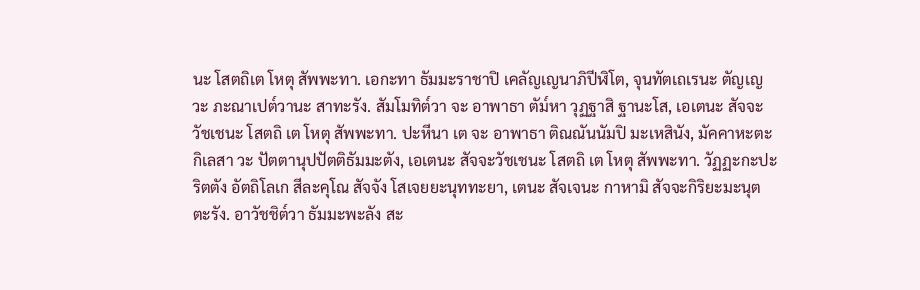นะ โสตถิเต โหตุ สัพพะทา. เอกะทา ธัมมะราชาปิ เคลัญเญนาภิปีฬิโต, จุนทัตเถเรนะ ตัญเญวะ ภะณาเปต๎วานะ สาทะรัง. สัมโมทิต๎วา จะ อาพาธา ตัม๎หา วุฏฐาสิ ฐานะโส, เอเตนะ สัจจะวัชเชนะ โสตถิ เต โหตุ สัพพะทา. ปะหีนา เต จะ อาพาธา ติณณันนัมปิ มะเหสินัง, มัคคาหะตะกิเลสา วะ ปัตตานุปปัตติธัมมะตัง, เอเตนะ สัจจะวัชเชนะ โสตถิ เต โหตุ สัพพะทา. วัฏฏะกะปะริตตัง อัตถิโลเก สีละคุโณ สัจจัง โสเจยยะนุททะยา, เตนะ สัจเจนะ กาหามิ สัจจะกิริยะมะนุตตะรัง. อาวัชชิต๎วา ธัมมะพะลัง สะ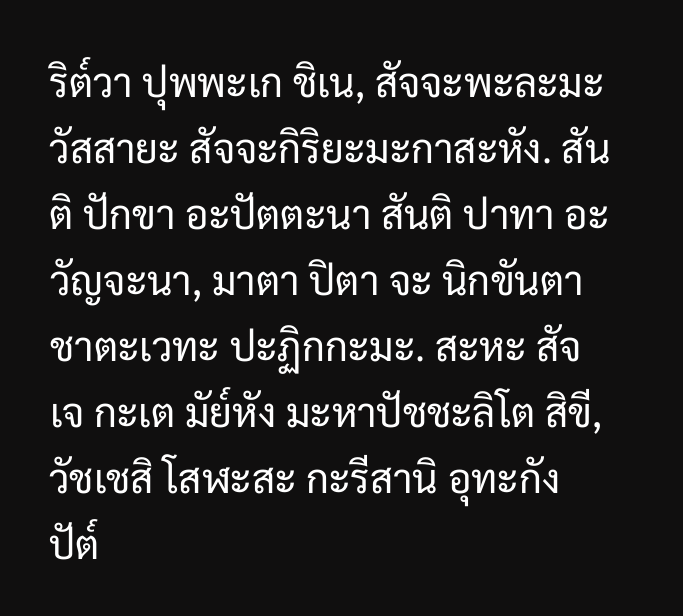ริต๎วา ปุพพะเก ชิเน, สัจจะพะละมะวัสสายะ สัจจะกิริยะมะกาสะหัง. สันติ ปักขา อะปัตตะนา สันติ ปาทา อะวัญจะนา, มาตา ปิตา จะ นิกขันตา ชาตะเวทะ ปะฏิกกะมะ. สะหะ สัจเจ กะเต มัย๎หัง มะหาปัชชะลิโต สิขี, วัชเชสิ โสฬะสะ กะรีสานิ อุทะกัง ปัต๎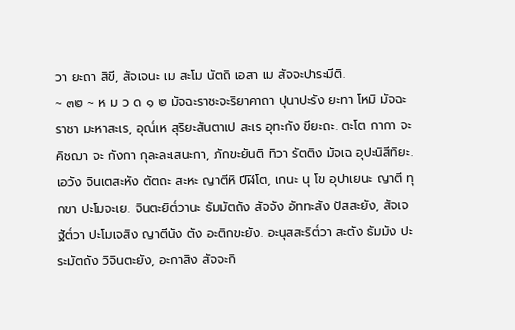วา ยะถา สิขี, สัจเจนะ เม สะโม นัตถิ เอสา เม สัจจะปาระมีติ.
~ ๓๒ ~ ห ม ว ด ๑ ๒ มัจฉะราชะจะริยาคาถา ปุนาปะรัง ยะทา โหมิ มัจฉะราชา มะหาสะเร, อุณ๎เห สุริยะสันตาเป สะเร อุทะกัง ขียะถะ. ตะโต กากา จะ คิชฌา จะ กังกา กุละละเสนะกา, ภักขะยันติ ทิวา รัตติง มัจเฉ อุปะนิสีทิยะ. เอวัง จินเตสะหัง ตัตถะ สะหะ ญาตีหิ ปีฬิโต, เกนะ นุ โข อุปาเยนะ ญาตี ทุกขา ปะโมจะเย. จินตะยิต๎วานะ ธัมมัตถัง สัจจัง อัททะสัง ปัสสะยัง, สัจเจ ฐัต๎วา ปะโมเจสิง ญาตีนัง ตัง อะติกขะยัง. อะนุสสะริต๎วา สะตัง ธัมมัง ปะระมัตถัง วิจินตะยัง, อะกาสิง สัจจะกิ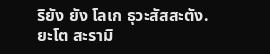ริยัง ยัง โลเก ธุวะสัสสะตัง. ยะโต สะรามิ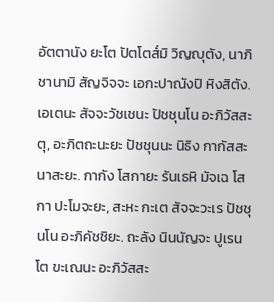อัตตานัง ยะโต ปัตโตส๎มิ วิญญุตัง, นาภิชานามิ สัญจิจจะ เอกะปาณังปิ หิงสิตัง. เอเตนะ สัจจะวัชเชนะ ปัชชุนโน อะภิวัสสะตุ, อะภิตถะนะยะ ปัชชุนนะ นิธิง กากัสสะ นาสะยะ. กากัง โสกายะ รันเธหิ มัจเฉ โสกา ปะโมจะยะ, สะหะ กะเต สัจจะวะเร ปัชชุนโน อะภิคัชชิยะ. ถะลัง นินนัญจะ ปูเรนโต ขะเณนะ อะภิวัสสะ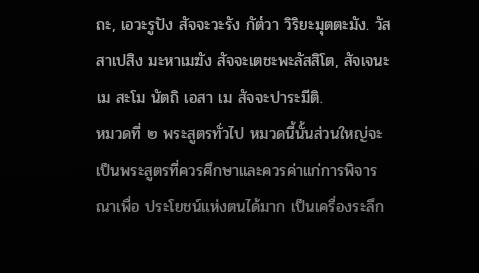ถะ, เอวะรูปัง สัจจะวะรัง กัต๎วา วิริยะมุตตะมัง. วัสสาเปสิง มะหาเมฆัง สัจจะเตชะพะลัสสิโต, สัจเจนะ เม สะโม นัตถิ เอสา เม สัจจะปาระมีติ.
หมวดที่ ๒ พระสูตรทั่วไป หมวดนี้นั้นส่วนใหญ่จะเป็นพระสูตรที่ควรศึกษาและควรค่าแก่การพิจารณาเพื่อ ประโยชน์แห่งตนได้มาก เป็นเครื่องระลึก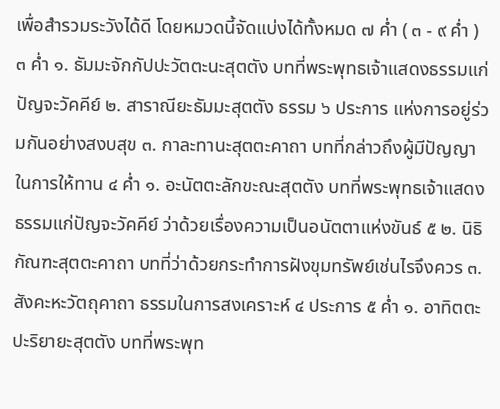เพื่อสำรวมระวังได้ดี โดยหมวดนี้จัดแบ่งได้ทั้งหมด ๗ ค่ำ ( ๓ - ๙ ค่ำ ) ๓ ค่ำ ๑. ธัมมะจักกัปปะวัตตะนะสุตตัง บทที่พระพุทธเจ้าแสดงธรรมแก่ปัญจะวัคคีย์ ๒. สาราณียะธัมมะสุตตัง ธรรม ๖ ประการ แห่งการอยู่ร่วมกันอย่างสงบสุข ๓. กาละทานะสุตตะคาถา บทที่กล่าวถึงผู้มีปัญญาในการให้ทาน ๔ ค่ำ ๑. อะนัตตะลักขะณะสุตตัง บทที่พระพุทธเจ้าแสดงธรรมแก่ปัญจะวัคคีย์ ว่าด้วยเรื่องความเป็นอนัตตาแห่งขันธ์ ๕ ๒. นิธิกัณฑะสุตตะคาถา บทที่ว่าด้วยกระทำการฝังขุมทรัพย์เช่นไรจึงควร ๓. สังคะหะวัตถุคาถา ธรรมในการสงเคราะห์ ๔ ประการ ๕ ค่ำ ๑. อาทิตตะปะริยายะสุตตัง บทที่พระพุท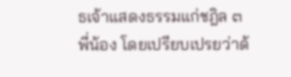ธเจ้าแสดงธรรมแก่ชฎิล ๓ พี่น้อง โดยเปรียบเปรยว่าด้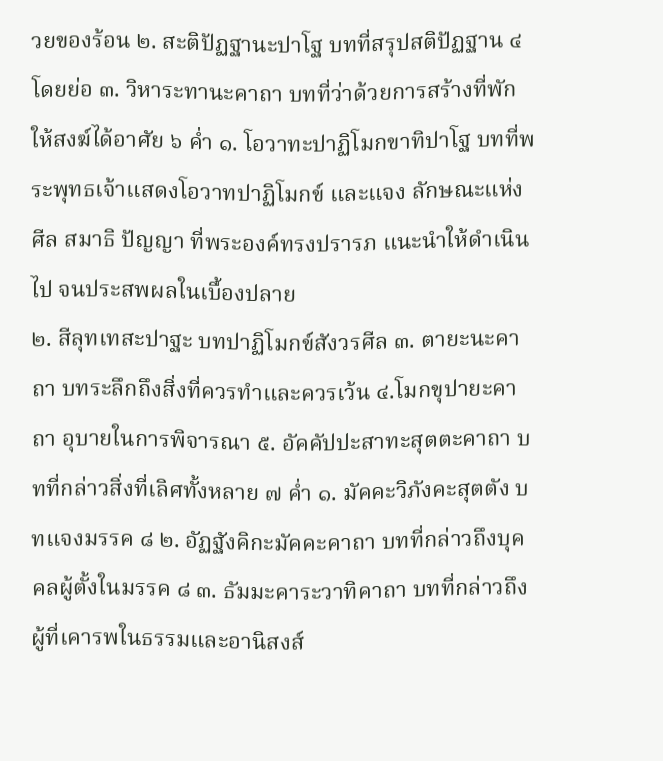วยของร้อน ๒. สะติปัฏฐานะปาโฐ บทที่สรุปสติปัฏฐาน ๔ โดยย่อ ๓. วิหาระทานะคาถา บทที่ว่าด้วยการสร้างที่พักให้สงฆ์ได้อาศัย ๖ ค่ำ ๑. โอวาทะปาฏิโมกขาทิปาโฐ บทที่พระพุทธเจ้าแสดงโอวาทปาฏิโมกข์ และแจง ลักษณะแห่งศีล สมาธิ ปัญญา ที่พระองค์ทรงปรารภ แนะนำให้ดำเนินไป จนประสพผลในเบื้องปลาย
๒. สีลุทเทสะปาฐะ บทปาฏิโมกข์สังวรศีล ๓. ตายะนะคาถา บทระลึกถึงสิ่งที่ควรทำและควรเว้น ๔.โมกขุปายะคาถา อุบายในการพิจารณา ๕. อัคคัปปะสาทะสุตตะคาถา บทที่กล่าวสิ่งที่เลิศทั้งหลาย ๗ ค่ำ ๑. มัคคะวิภังคะสุตตัง บทแจงมรรค ๘ ๒. อัฏฐังคิกะมัคคะคาถา บทที่กล่าวถึงบุคคลผู้ตั้งในมรรค ๘ ๓. ธัมมะคาระวาทิคาถา บทที่กล่าวถึงผู้ที่เคารพในธรรมและอานิสงส์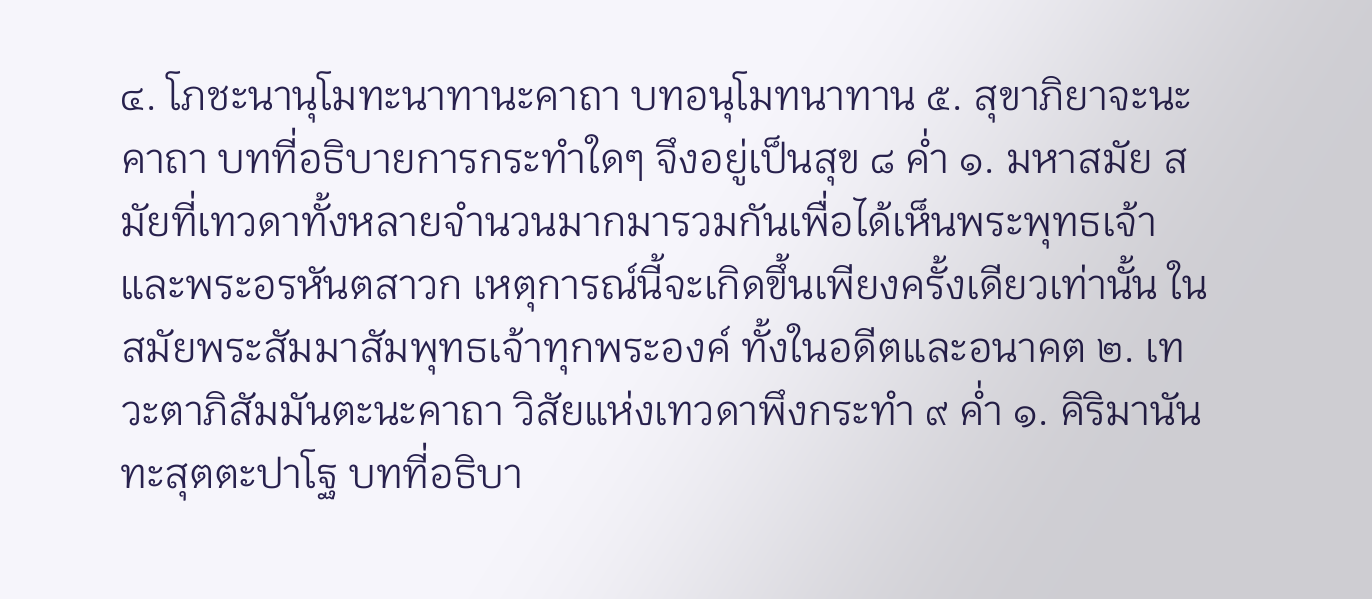๔. โภชะนานุโมทะนาทานะคาถา บทอนุโมทนาทาน ๕. สุขาภิยาจะนะคาถา บทที่อธิบายการกระทำใดๆ จึงอยู่เป็นสุข ๘ ค่ำ ๑. มหาสมัย สมัยที่เทวดาทั้งหลายจำนวนมากมารวมกันเพื่อได้เห็นพระพุทธเจ้า และพระอรหันตสาวก เหตุการณ์นี้จะเกิดขึ้นเพียงครั้งเดียวเท่านั้น ในสมัยพระสัมมาสัมพุทธเจ้าทุกพระองค์ ทั้งในอดีตและอนาคต ๒. เทวะตาภิสัมมันตะนะคาถา วิสัยแห่งเทวดาพึงกระทำ ๙ ค่ำ ๑. คิริมานันทะสุตตะปาโฐ บทที่อธิบา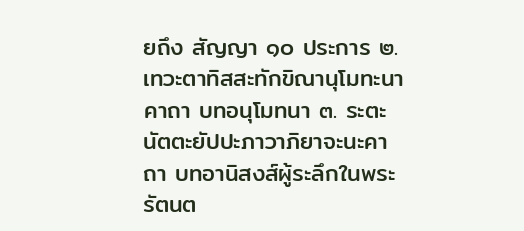ยถึง สัญญา ๑๐ ประการ ๒. เทวะตาทิสสะทักขิณานุโมทะนาคาถา บทอนุโมทนา ๓. ระตะนัตตะยัปปะภาวาภิยาจะนะคาถา บทอานิสงส์ผู้ระลึกในพระรัตนต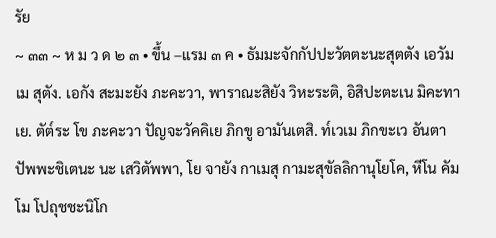รัย
~ ๓๓ ~ ห ม ว ด ๒ ๓ • ขึ้น –แรม ๓ ค • ธัมมะจักกัปปะวัตตะนะสุตตัง เอวัมเม สุตัง. เอกัง สะมะยัง ภะคะวา, พาราณะสิยัง วิหะระติ, อิสิปะตะเน มิคะทาเย. ตัต๎ระ โข ภะคะวา ปัญจะวัคคิเย ภิกขู อามันเตสิ. ท๎เวเม ภิกขะเว อันตา ปัพพะชิเตนะ นะ เสวิตัพพา, โย จายัง กาเมสุ กามะสุขัลลิกานุโยโค, หีโน คัมโม โปถุชชะนิโก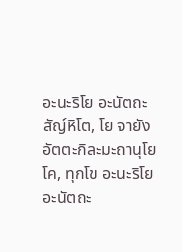อะนะริโย อะนัตถะสัญ๎หิโต, โย จายัง อัตตะกิละมะถานุโยโค, ทุกโข อะนะริโย อะนัตถะ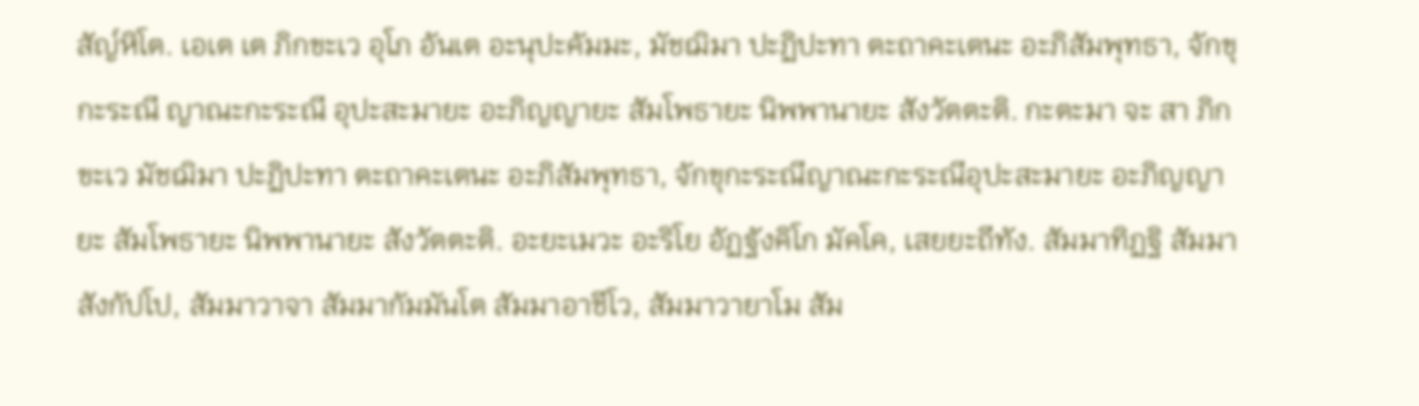สัญ๎หิโต. เอเต เต ภิกขะเว อุโภ อันเต อะนุปะคัมมะ, มัชฌิมา ปะฏิปะทา ตะถาคะเตนะ อะภิสัมพุทธา, จักขุกะระณี ญาณะกะระณี อุปะสะมายะ อะภิญญายะ สัมโพธายะ นิพพานายะ สังวัตตะติ. กะตะมา จะ สา ภิกขะเว มัชฌิมา ปะฏิปะทา ตะถาคะเตนะ อะภิสัมพุทธา, จักขุกะระณีญาณะกะระณีอุปะสะมายะ อะภิญญายะ สัมโพธายะ นิพพานายะ สังวัตตะติ. อะยะเมวะ อะริโย อัฏฐังคิโก มัคโค, เสยยะถีทัง. สัมมาทิฏฐิ สัมมาสังกัปโป, สัมมาวาจา สัมมากัมมันโต สัมมาอาชีโว, สัมมาวายาโม สัม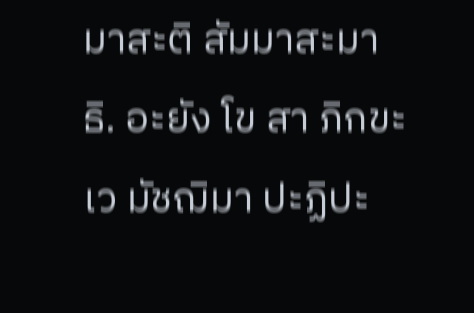มาสะติ สัมมาสะมาธิ. อะยัง โข สา ภิกขะเว มัชฌิมา ปะฏิปะ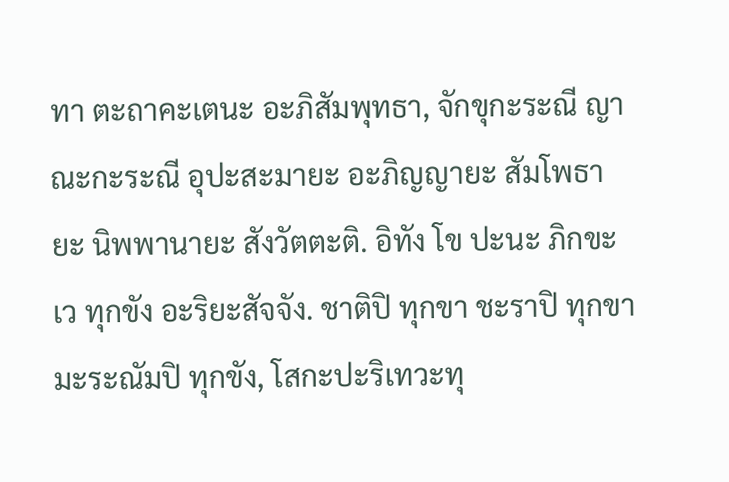ทา ตะถาคะเตนะ อะภิสัมพุทธา, จักขุกะระณี ญาณะกะระณี อุปะสะมายะ อะภิญญายะ สัมโพธายะ นิพพานายะ สังวัตตะติ. อิทัง โข ปะนะ ภิกขะเว ทุกขัง อะริยะสัจจัง. ชาติปิ ทุกขา ชะราปิ ทุกขา มะระณัมปิ ทุกขัง, โสกะปะริเทวะทุ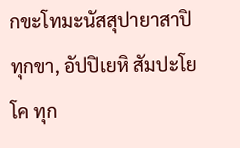กขะโทมะนัสสุปายาสาปิ ทุกขา, อัปปิเยหิ สัมปะโยโค ทุก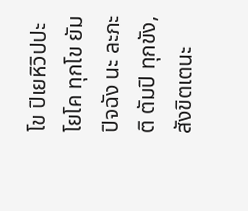โข ปิเยหิวิปปะโยโค ทุกโข ยัมปิจฉัง นะ ละภะติ ตัมปิ ทุกขัง, สังขิตเตนะ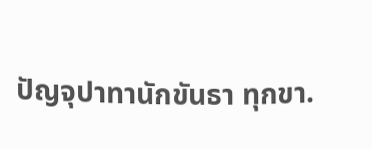ปัญจุปาทานักขันธา ทุกขา.